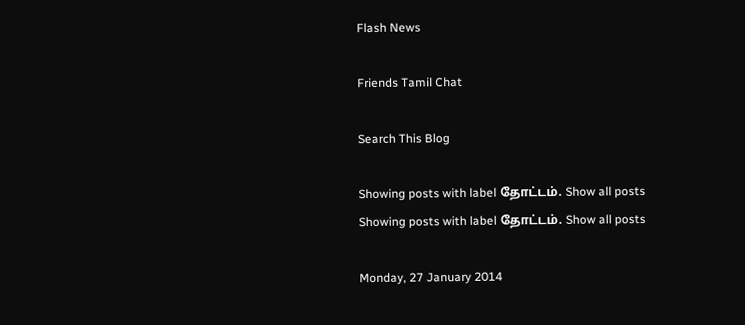Flash News

Friends Tamil Chat

Search This Blog

Showing posts with label தோட்டம். Show all posts
Showing posts with label தோட்டம். Show all posts

Monday, 27 January 2014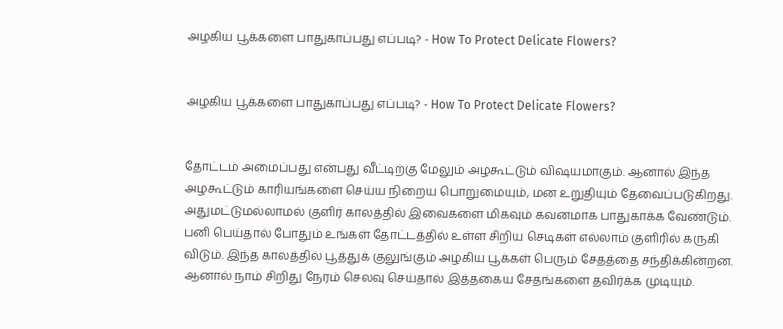அழகிய பூக்களை பாதுகாப்பது எப்படி? - How To Protect Delicate Flowers?


அழகிய பூக்களை பாதுகாப்பது எப்படி? - How To Protect Delicate Flowers?


தோட்டம் அமைப்பது என்பது வீட்டிற்கு மேலும் அழகூட்டும் விஷயமாகும். ஆனால் இந்த அழகூட்டும் காரியங்களை செய்ய நிறைய பொறுமையும், மன உறுதியும் தேவைப்படுகிறது. அதுமட்டுமல்லாமல் குளிர் காலத்தில் இவைகளை மிகவும் கவனமாக பாதுகாக்க வேண்டும். பனி பெய்தால் போதும் உங்கள் தோட்டத்தில் உள்ள சிறிய செடிகள் எல்லாம் குளிரில் கருகி விடும். இந்த காலத்தில் பூத்துக் குலுங்கும் அழகிய பூக்கள் பெரும் சேதத்தை சந்திக்கின்றன. ஆனால் நாம் சிறிது நேரம் செலவு செய்தால் இத்தகைய சேதங்களை தவிர்க்க முடியும்.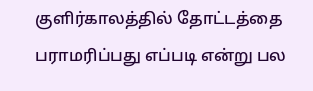குளிர்காலத்தில் தோட்டத்தை பராமரிப்பது எப்படி என்று பல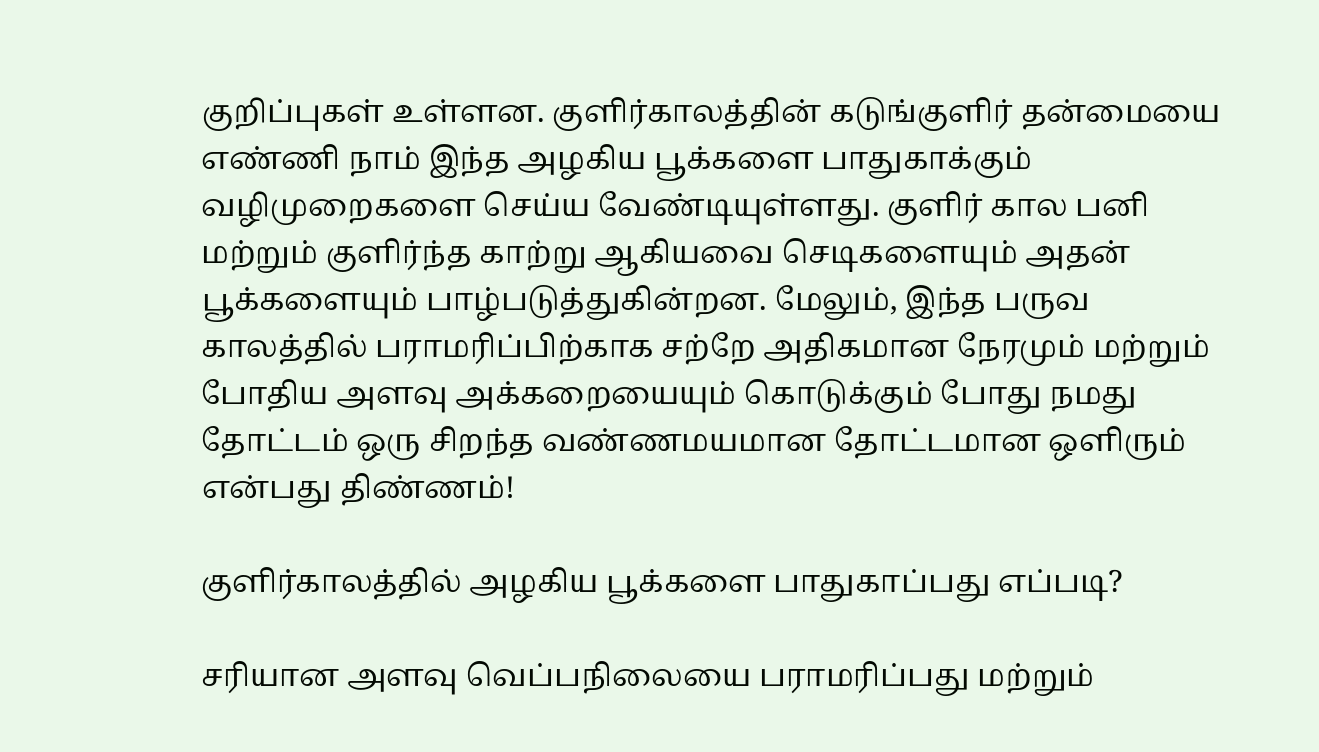குறிப்புகள் உள்ளன. குளிர்காலத்தின் கடுங்குளிர் தன்மையை எண்ணி நாம் இந்த அழகிய பூக்களை பாதுகாக்கும் வழிமுறைகளை செய்ய வேண்டியுள்ளது. குளிர் கால பனி மற்றும் குளிர்ந்த காற்று ஆகியவை செடிகளையும் அதன் பூக்களையும் பாழ்படுத்துகின்றன. மேலும், இந்த பருவ காலத்தில் பராமரிப்பிற்காக சற்றே அதிகமான நேரமும் மற்றும் போதிய அளவு அக்கறையையும் கொடுக்கும் போது நமது தோட்டம் ஒரு சிறந்த வண்ணமயமான தோட்டமான ஒளிரும் என்பது திண்ணம்!

குளிர்காலத்தில் அழகிய பூக்களை பாதுகாப்பது எப்படி?

சரியான அளவு வெப்பநிலையை பராமரிப்பது மற்றும்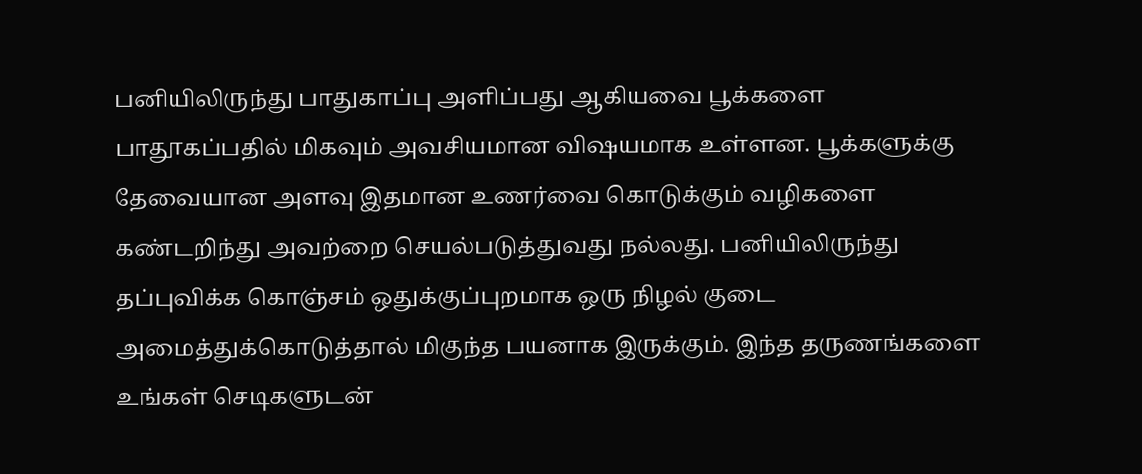பனியிலிருந்து பாதுகாப்பு அளிப்பது ஆகியவை பூக்களை பாதூகப்பதில் மிகவும் அவசியமான விஷயமாக உள்ளன. பூக்களுக்கு தேவையான அளவு இதமான உணர்வை கொடுக்கும் வழிகளை கண்டறிந்து அவற்றை செயல்படுத்துவது நல்லது. பனியிலிருந்து தப்புவிக்க கொஞ்சம் ஒதுக்குப்புறமாக ஒரு நிழல் குடை அமைத்துக்கொடுத்தால் மிகுந்த பயனாக இருக்கும். இந்த தருணங்களை உங்கள் செடிகளுடன்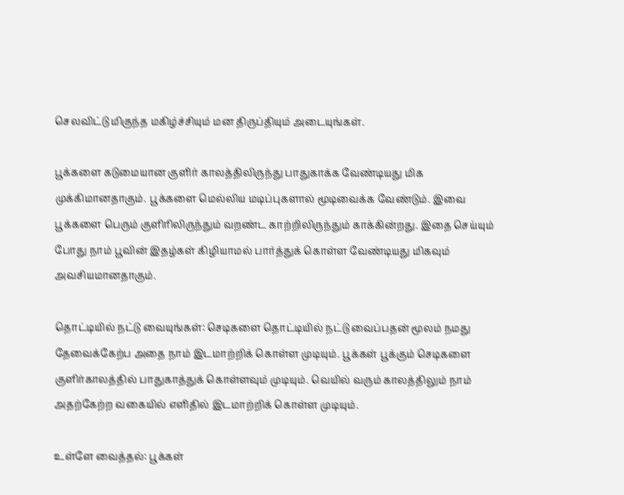செலவிட்டு மிகுந்த மகிழ்ச்சியும் மன திருப்தியும் அடையுங்கள்.

பூக்களை கடுமையான குளிர் காலத்திலிருந்து பாதுகாக்க வேண்டியது மிக முக்கிமானதாகும். பூக்களை மெல்லிய மடிப்புகளால் மூடிவைக்க வேண்டும். இவை பூக்களை பெரும் குளிரிலிருந்தும் வறண்ட காற்றிலிருந்தும் காக்கின்றது. இதை செய்யும் போது நாம் பூவின் இதழ்கள் கிழியாமல் பார்த்துக் கொள்ள வேண்டியது மிகவும் அவசியமானதாகும்.

தொட்டியில் நட்டு வையுங்கள்: செடிகளை தொட்டியில் நட்டு வைப்பதன் மூலம் நமது தேவைக்கேற்ப அதை நாம் இடமாற்றிக் கொள்ள முடியும். பூக்கள் பூக்கும் செடிகளை குளிர்காலத்தில் பாதுகாத்துக் கொள்ளவும் முடியும். வெயில் வரும் காலத்திலும் நாம் அதற்கேற்ற வகையில் எளிதில் இடமாற்றிக் கொள்ள முடியும்.

உள்ளே வைத்தல்: பூக்கள்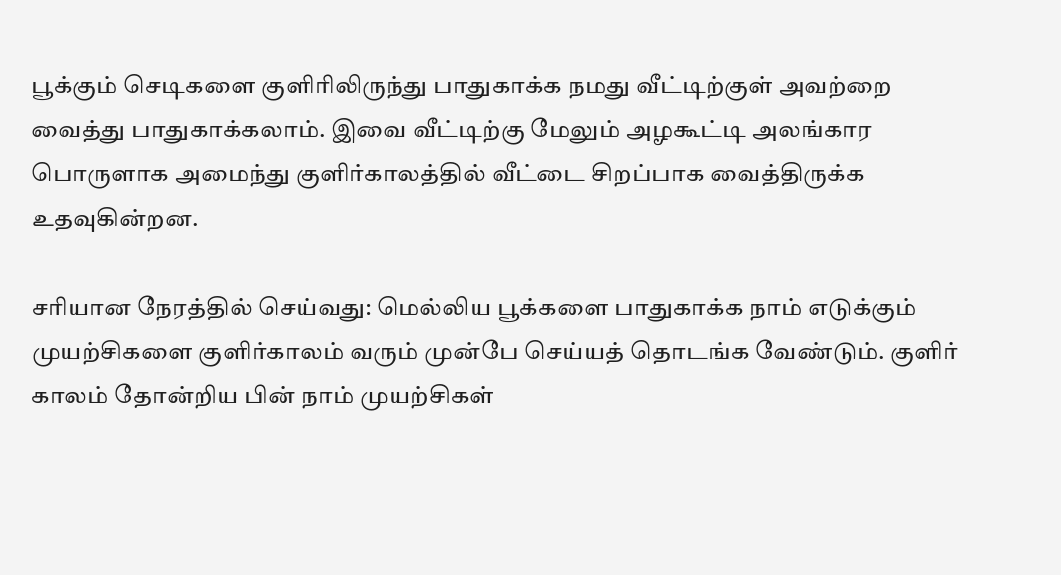பூக்கும் செடிகளை குளிரிலிருந்து பாதுகாக்க நமது வீட்டிற்குள் அவற்றை வைத்து பாதுகாக்கலாம். இவை வீட்டிற்கு மேலும் அழகூட்டி அலங்கார பொருளாக அமைந்து குளிர்காலத்தில் வீட்டை சிறப்பாக வைத்திருக்க உதவுகின்றன.

சரியான நேரத்தில் செய்வது: மெல்லிய பூக்களை பாதுகாக்க நாம் எடுக்கும் முயற்சிகளை குளிர்காலம் வரும் முன்பே செய்யத் தொடங்க வேண்டும். குளிர் காலம் தோன்றிய பின் நாம் முயற்சிகள்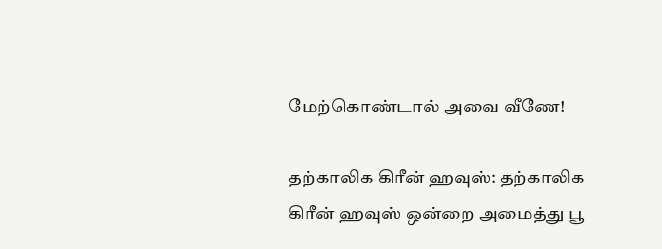மேற்கொண்டால் அவை வீணே!

தற்காலிக கிரீன் ஹவுஸ்: தற்காலிக கிரீன் ஹவுஸ் ஒன்றை அமைத்து பூ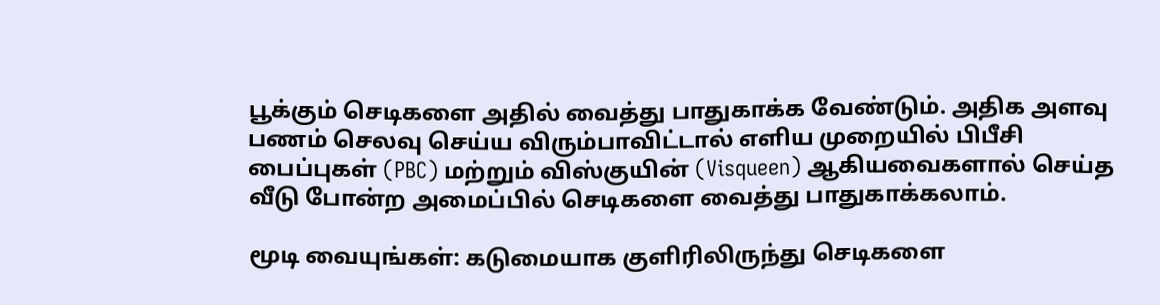பூக்கும் செடிகளை அதில் வைத்து பாதுகாக்க வேண்டும். அதிக அளவு பணம் செலவு செய்ய விரும்பாவிட்டால் எளிய முறையில் பிபீசி பைப்புகள் (PBC) மற்றும் விஸ்குயின் (Visqueen) ஆகியவைகளால் செய்த வீடு போன்ற அமைப்பில் செடிகளை வைத்து பாதுகாக்கலாம்.

மூடி வையுங்கள்: கடுமையாக குளிரிலிருந்து செடிகளை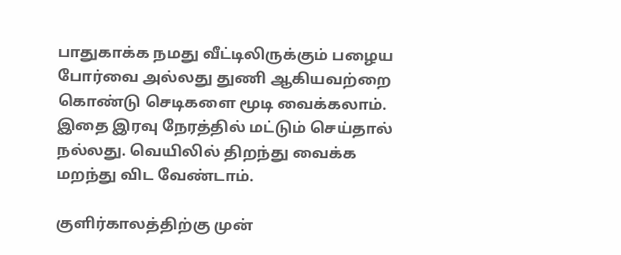பாதுகாக்க நமது வீட்டிலிருக்கும் பழைய போர்வை அல்லது துணி ஆகியவற்றை கொண்டு செடிகளை மூடி வைக்கலாம். இதை இரவு நேரத்தில் மட்டும் செய்தால் நல்லது. வெயிலில் திறந்து வைக்க மறந்து விட வேண்டாம்.

குளிர்காலத்திற்கு முன்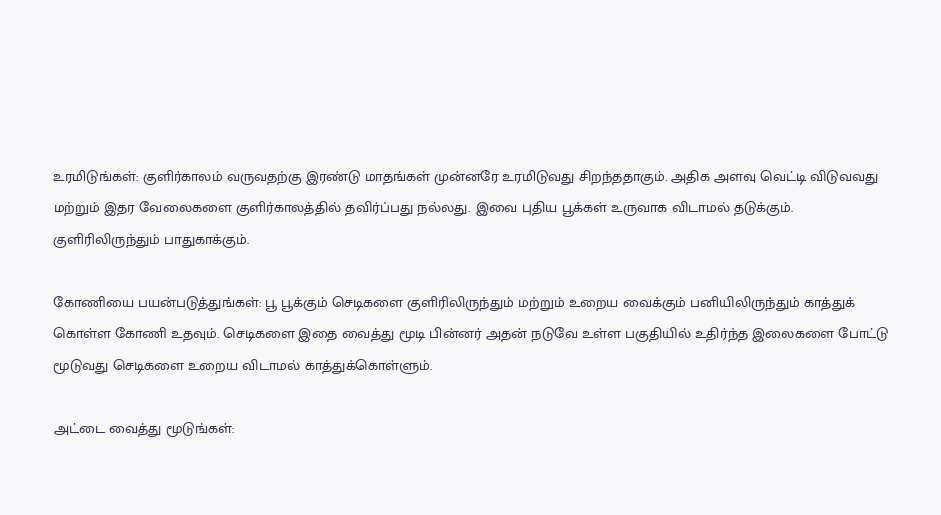உரமிடுங்கள்: குளிர்காலம் வருவதற்கு இரண்டு மாதங்கள் முன்னரே உரமிடுவது சிறந்ததாகும். அதிக அளவு வெட்டி விடுவவது மற்றும் இதர வேலைகளை குளிர்காலத்தில் தவிர்ப்பது நல்லது. இவை புதிய பூக்கள் உருவாக விடாமல் தடுக்கும். குளிரிலிருந்தும் பாதுகாக்கும்.

கோணியை பயன்படுத்துங்கள்: பூ பூக்கும் செடிகளை குளிரிலிருந்தும் மற்றும் உறைய வைக்கும் பனியிலிருந்தும் காத்துக் கொள்ள கோணி உதவும். செடிகளை இதை வைத்து மூடி பின்னர் அதன் நடுவே உள்ள பகுதியில் உதிர்ந்த இலைகளை போட்டு மூடுவது செடிகளை உறைய விடாமல் காத்துக்கொள்ளும்.

அட்டை வைத்து மூடுங்கள்: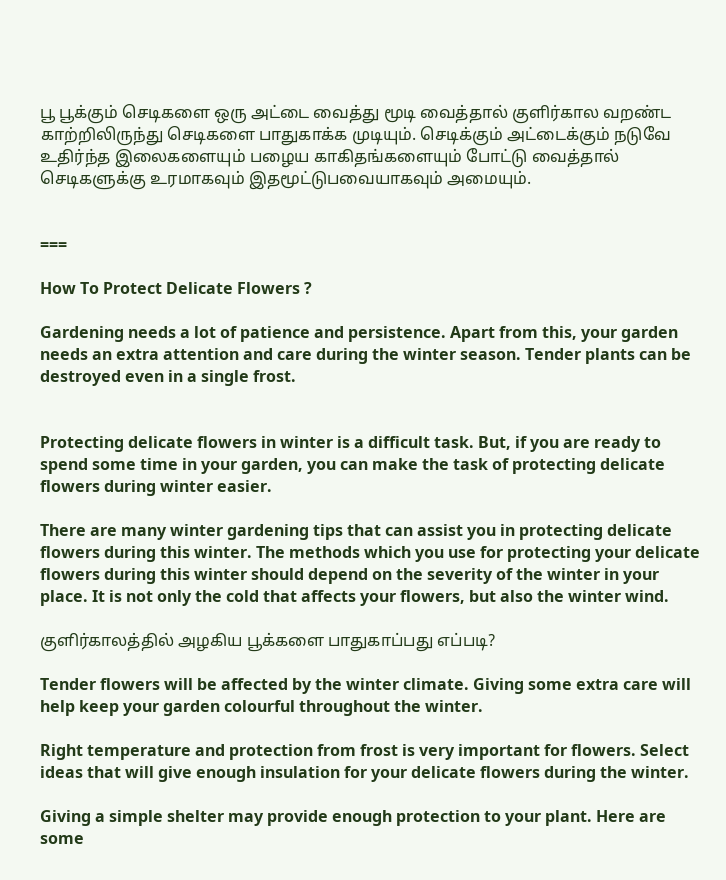பூ பூக்கும் செடிகளை ஒரு அட்டை வைத்து மூடி வைத்தால் குளிர்கால வறண்ட காற்றிலிருந்து செடிகளை பாதுகாக்க முடியும். செடிக்கும் அட்டைக்கும் நடுவே உதிர்ந்த இலைகளையும் பழைய காகிதங்களையும் போட்டு வைத்தால் செடிகளுக்கு உரமாகவும் இதமூட்டுபவையாகவும் அமையும்.


===

How To Protect Delicate Flowers ?

Gardening needs a lot of patience and persistence. Apart from this, your garden needs an extra attention and care during the winter season. Tender plants can be destroyed even in a single frost.


Protecting delicate flowers in winter is a difficult task. But, if you are ready to spend some time in your garden, you can make the task of protecting delicate flowers during winter easier.

There are many winter gardening tips that can assist you in protecting delicate flowers during this winter. The methods which you use for protecting your delicate flowers during this winter should depend on the severity of the winter in your place. It is not only the cold that affects your flowers, but also the winter wind.

குளிர்காலத்தில் அழகிய பூக்களை பாதுகாப்பது எப்படி?

Tender flowers will be affected by the winter climate. Giving some extra care will help keep your garden colourful throughout the winter.

Right temperature and protection from frost is very important for flowers. Select ideas that will give enough insulation for your delicate flowers during the winter.

Giving a simple shelter may provide enough protection to your plant. Here are some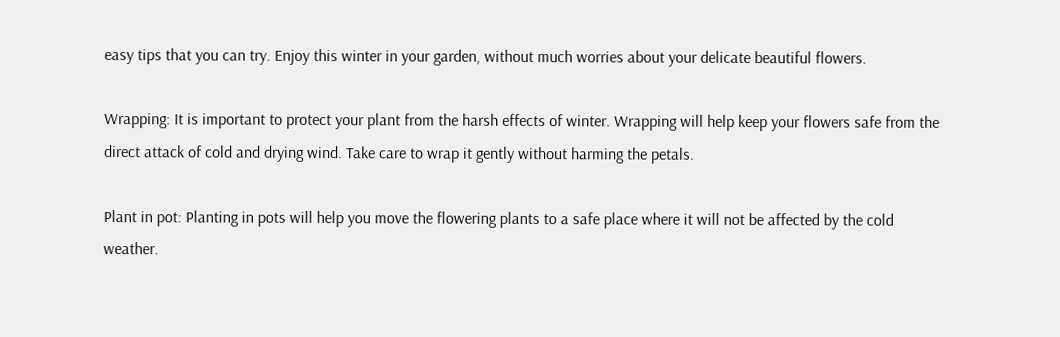easy tips that you can try. Enjoy this winter in your garden, without much worries about your delicate beautiful flowers.

Wrapping: It is important to protect your plant from the harsh effects of winter. Wrapping will help keep your flowers safe from the direct attack of cold and drying wind. Take care to wrap it gently without harming the petals.

Plant in pot: Planting in pots will help you move the flowering plants to a safe place where it will not be affected by the cold weather.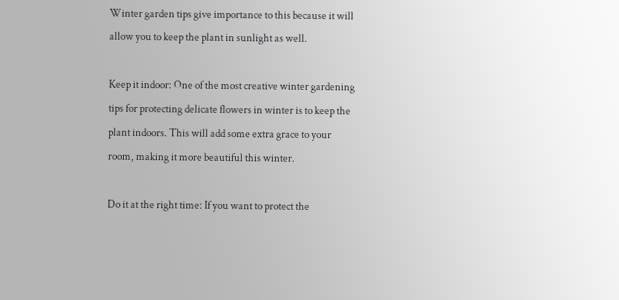Winter garden tips give importance to this because it will allow you to keep the plant in sunlight as well.

Keep it indoor: One of the most creative winter gardening tips for protecting delicate flowers in winter is to keep the plant indoors. This will add some extra grace to your room, making it more beautiful this winter.

Do it at the right time: If you want to protect the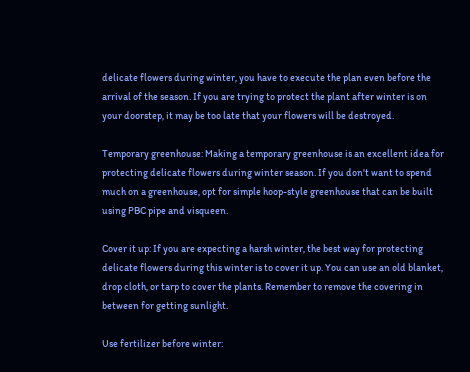delicate flowers during winter, you have to execute the plan even before the arrival of the season. If you are trying to protect the plant after winter is on your doorstep, it may be too late that your flowers will be destroyed.

Temporary greenhouse: Making a temporary greenhouse is an excellent idea for protecting delicate flowers during winter season. If you don't want to spend much on a greenhouse, opt for simple hoop-style greenhouse that can be built using PBC pipe and visqueen.

Cover it up: If you are expecting a harsh winter, the best way for protecting delicate flowers during this winter is to cover it up. You can use an old blanket, drop cloth, or tarp to cover the plants. Remember to remove the covering in between for getting sunlight.

Use fertilizer before winter: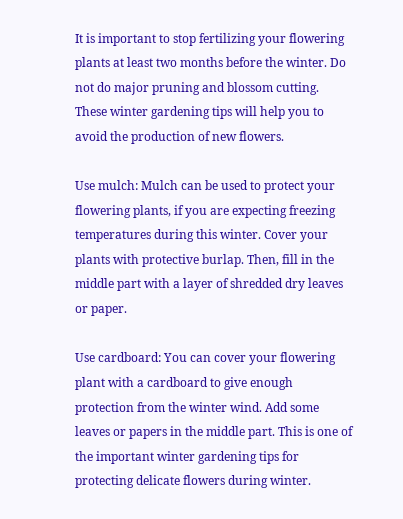It is important to stop fertilizing your flowering plants at least two months before the winter. Do not do major pruning and blossom cutting. These winter gardening tips will help you to avoid the production of new flowers.

Use mulch: Mulch can be used to protect your flowering plants, if you are expecting freezing temperatures during this winter. Cover your plants with protective burlap. Then, fill in the middle part with a layer of shredded dry leaves or paper.

Use cardboard: You can cover your flowering plant with a cardboard to give enough protection from the winter wind. Add some leaves or papers in the middle part. This is one of the important winter gardening tips for protecting delicate flowers during winter.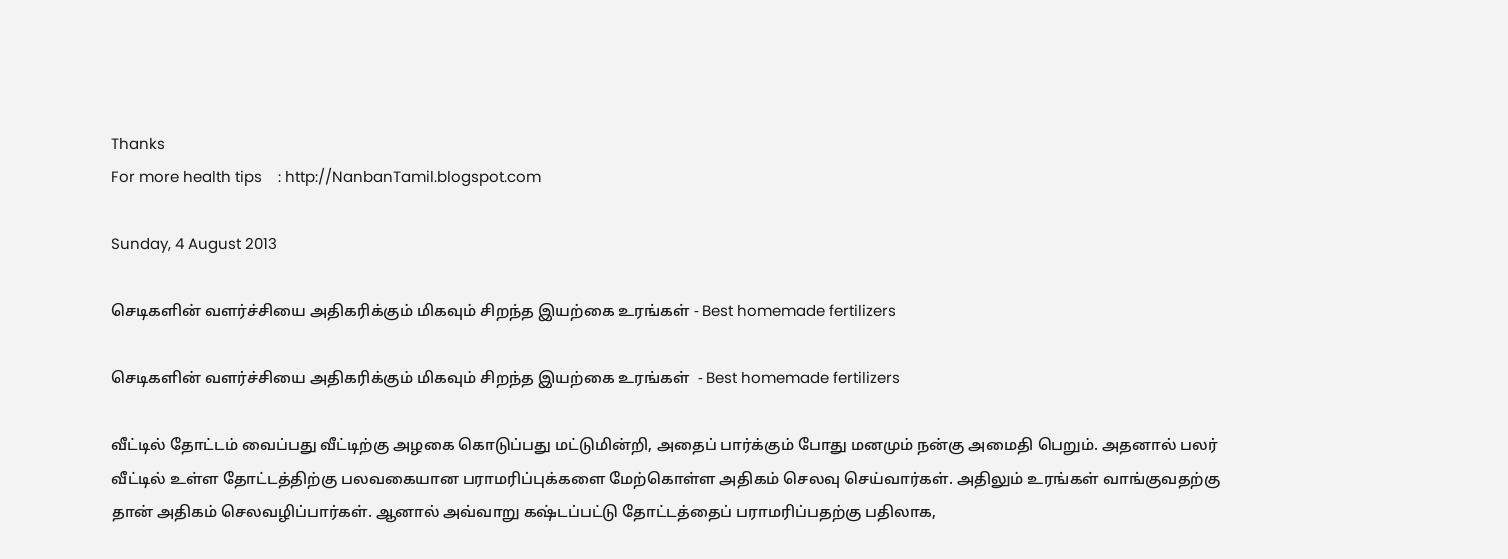Thanks
For more health tips    : http://NanbanTamil.blogspot.com

Sunday, 4 August 2013

செடிகளின் வளர்ச்சியை அதிகரிக்கும் மிகவும் சிறந்த இயற்கை உரங்கள் - Best homemade fertilizers

செடிகளின் வளர்ச்சியை அதிகரிக்கும் மிகவும் சிறந்த இயற்கை உரங்கள்  - Best homemade fertilizers

வீட்டில் தோட்டம் வைப்பது வீட்டிற்கு அழகை கொடுப்பது மட்டுமின்றி, அதைப் பார்க்கும் போது மனமும் நன்கு அமைதி பெறும். அதனால் பலர் வீட்டில் உள்ள தோட்டத்திற்கு பலவகையான பராமரிப்புக்களை மேற்கொள்ள அதிகம் செலவு செய்வார்கள். அதிலும் உரங்கள் வாங்குவதற்கு தான் அதிகம் செலவழிப்பார்கள். ஆனால் அவ்வாறு கஷ்டப்பட்டு தோட்டத்தைப் பராமரிப்பதற்கு பதிலாக,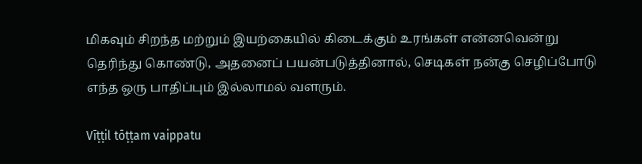மிகவும் சிறந்த மற்றும் இயற்கையில் கிடைக்கும் உரங்கள் என்னவென்று தெரிந்து கொண்டு, அதனைப் பயன்படுத்தினால், செடிகள் நன்கு செழிப்போடு எந்த ஒரு பாதிப்பும் இல்லாமல் வளரும்.

Vīṭṭil tōṭṭam vaippatu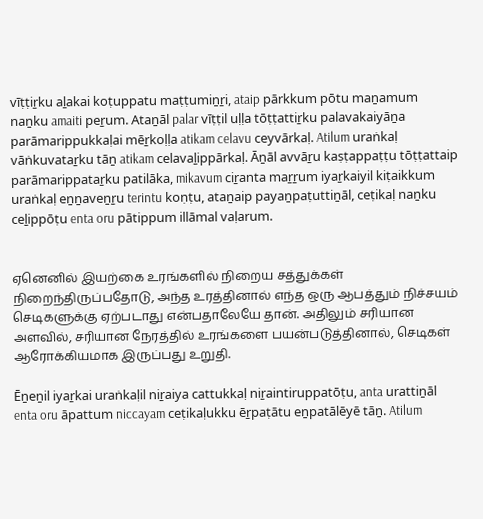vīṭṭiṟku aḻakai koṭuppatu maṭṭumiṉṟi, ataip pārkkum pōtu maṉamum naṉku amaiti peṟum. Ataṉāl palar vīṭṭil uḷḷa tōṭṭattiṟku palavakaiyāṉa parāmarippukkaḷai mēṟkoḷḷa atikam celavu ceyvārkaḷ. Atilum uraṅkaḷ vāṅkuvataṟku tāṉ atikam celavaḻippārkaḷ. Āṉāl avvāṟu kaṣṭappaṭṭu tōṭṭattaip parāmarippataṟku patilāka, mikavum ciṟanta maṟṟum iyaṟkaiyil kiṭaikkum uraṅkaḷ eṉṉaveṉṟu terintu koṇṭu, ataṉaip payaṉpaṭuttiṉāl, ceṭikaḷ naṉku ceḻippōṭu enta oru pātippum illāmal vaḷarum.


ஏனெனில் இயற்கை உரங்களில் நிறைய சத்துக்கள் நிறைந்திருப்பதோடு, அந்த உரத்தினால் எந்த ஒரு ஆபத்தும் நிச்சயம் செடிகளுக்கு ஏற்படாது என்பதாலேயே தான். அதிலும் சரியான அளவில், சரியான நேரத்தில் உரங்களை பயன்படுத்தினால், செடிகள் ஆரோக்கியமாக இருப்பது உறுதி.

Ēṉeṉil iyaṟkai uraṅkaḷil niṟaiya cattukkaḷ niṟaintiruppatōṭu, anta urattiṉāl enta oru āpattum niccayam ceṭikaḷukku ēṟpaṭātu eṉpatālēyē tāṉ. Atilum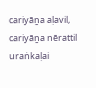cariyāṉa aḷavil, cariyāṉa nērattil uraṅkaḷai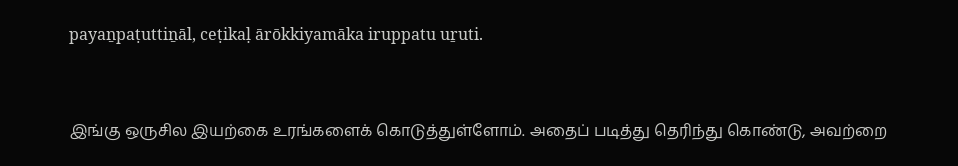payaṉpaṭuttiṉāl, ceṭikaḷ ārōkkiyamāka iruppatu uṟuti.


இங்கு ஒருசில இயற்கை உரங்களைக் கொடுத்துள்ளோம். அதைப் படித்து தெரிந்து கொண்டு, அவற்றை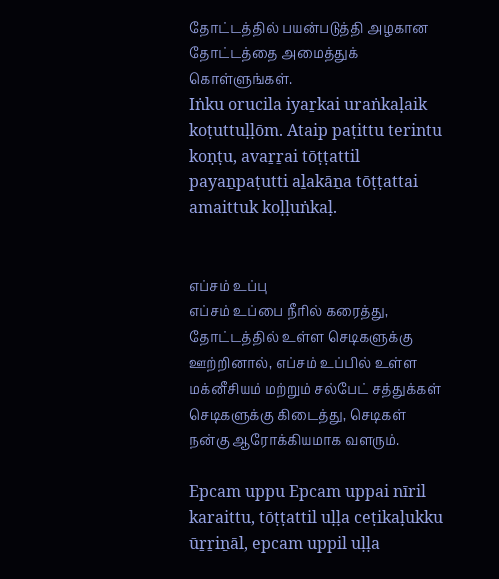தோட்டத்தில் பயன்படுத்தி அழகான தோட்டத்தை அமைத்துக் கொள்ளுங்கள்.
Iṅku orucila iyaṟkai uraṅkaḷaik koṭuttuḷḷōm. Ataip paṭittu terintu koṇṭu, avaṟṟai tōṭṭattil payaṉpaṭutti aḻakāṉa tōṭṭattai amaittuk koḷḷuṅkaḷ.


எப்சம் உப்பு
எப்சம் உப்பை நீரில் கரைத்து, தோட்டத்தில் உள்ள செடிகளுக்கு ஊற்றினால், எப்சம் உப்பில் உள்ள மக்னீசியம் மற்றும் சல்பேட் சத்துக்கள் செடிகளுக்கு கிடைத்து, செடிகள் நன்கு ஆரோக்கியமாக வளரும்.

Epcam uppu Epcam uppai nīril karaittu, tōṭṭattil uḷḷa ceṭikaḷukku ūṟṟiṉāl, epcam uppil uḷḷa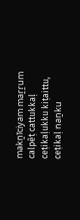makṉīciyam maṟṟum calpēṭ cattukkaḷ ceṭikaḷukku kiṭaittu, ceṭikaḷ naṉku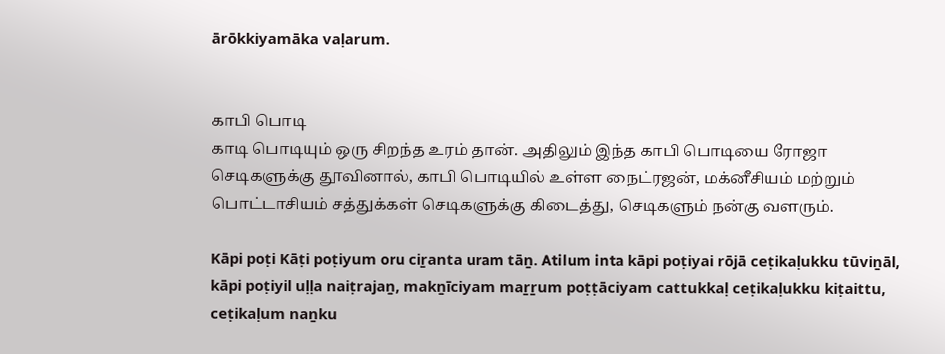ārōkkiyamāka vaḷarum.


காபி பொடி
காடி பொடியும் ஒரு சிறந்த உரம் தான். அதிலும் இந்த காபி பொடியை ரோஜா செடிகளுக்கு தூவினால், காபி பொடியில் உள்ள நைட்ரஜன், மக்னீசியம் மற்றும் பொட்டாசியம் சத்துக்கள் செடிகளுக்கு கிடைத்து, செடிகளும் நன்கு வளரும்.

Kāpi poṭi Kāṭi poṭiyum oru ciṟanta uram tāṉ. Atilum inta kāpi poṭiyai rōjā ceṭikaḷukku tūviṉāl, kāpi poṭiyil uḷḷa naiṭrajaṉ, makṉīciyam maṟṟum poṭṭāciyam cattukkaḷ ceṭikaḷukku kiṭaittu, ceṭikaḷum naṉku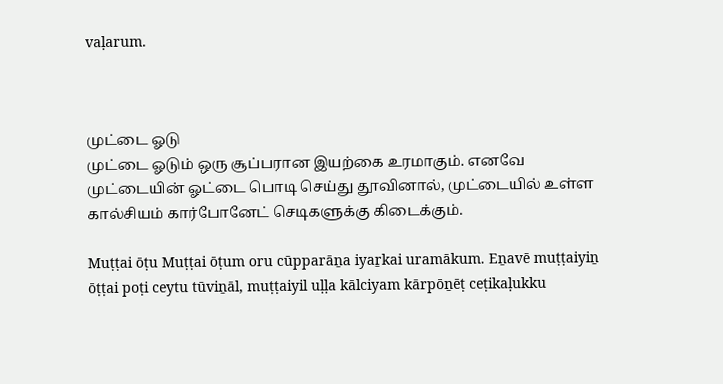vaḷarum.



முட்டை ஓடு
முட்டை ஓடும் ஒரு சூப்பரான இயற்கை உரமாகும். எனவே முட்டையின் ஓட்டை பொடி செய்து தூவினால், முட்டையில் உள்ள கால்சியம் கார்போனேட் செடிகளுக்கு கிடைக்கும்.

Muṭṭai ōṭu Muṭṭai ōṭum oru cūpparāṉa iyaṟkai uramākum. Eṉavē muṭṭaiyiṉ ōṭṭai poṭi ceytu tūviṉāl, muṭṭaiyil uḷḷa kālciyam kārpōṉēṭ ceṭikaḷukku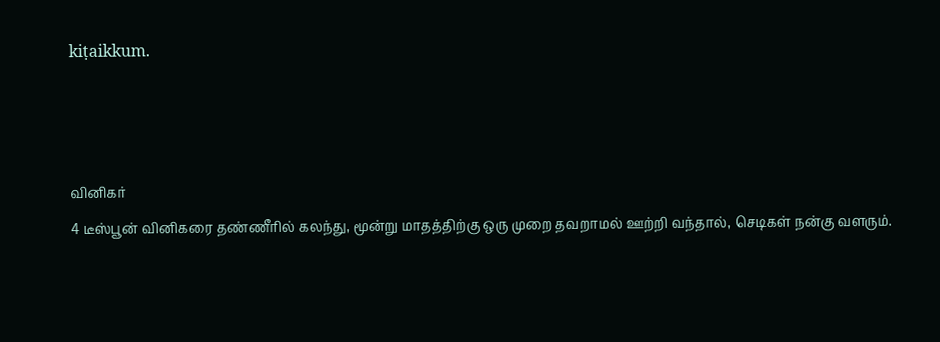kiṭaikkum.



வினிகர்
4 டீஸ்பூன் வினிகரை தண்ணீரில் கலந்து, மூன்று மாதத்திற்கு ஒரு முறை தவறாமல் ஊற்றி வந்தால், செடிகள் நன்கு வளரும்.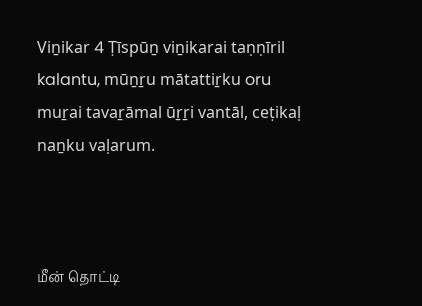Viṉikar 4 Ṭīspūṉ viṉikarai taṇṇīril kalantu, mūṉṟu mātattiṟku oru muṟai tavaṟāmal ūṟṟi vantāl, ceṭikaḷ naṉku vaḷarum.



மீன் தொட்டி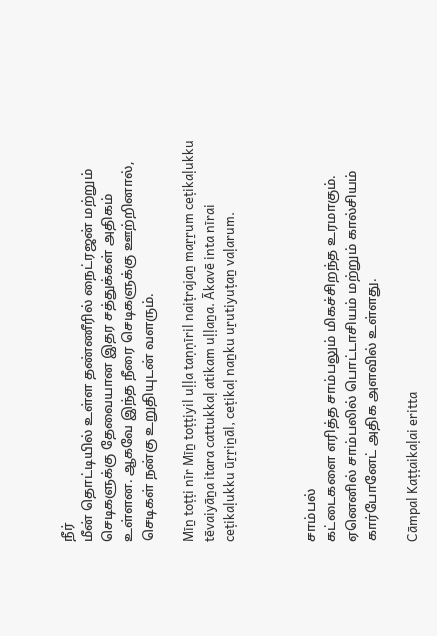நீர்
மீன் தொட்டியில் உள்ள தண்ணீரில் நைட்ரஜன் மற்றும் செடிகளுக்கு தேவையான இதர சத்துக்கள் அதிகம் உள்ளன. ஆகவே இந்த நீரை செடிகளுக்கு ஊற்றினால், செடிகள் நன்கு உறுதியுடன் வளரும்.

Mīṉ toṭṭi nīr Mīṉ toṭṭiyil uḷḷa taṇṇīril naiṭrajaṉ maṟṟum ceṭikaḷukku tēvaiyāṉa itara cattukkaḷ atikam uḷḷaṉa. Ākavē inta nīrai ceṭikaḷukku ūṟṟiṉāl, ceṭikaḷ naṉku uṟutiyuṭaṉ vaḷarum.



சாம்பல்
கட்டைகளை எரித்த சாம்பலும் மிகச்சிறந்த உரமாகும். ஏனெனில் சாம்பலில் பொட்டாசியம் மற்றும் கால்சியம் கார்போனேட் அதிக அளவில் உள்ளது.

Cāmpal Kaṭṭaikaḷai eritta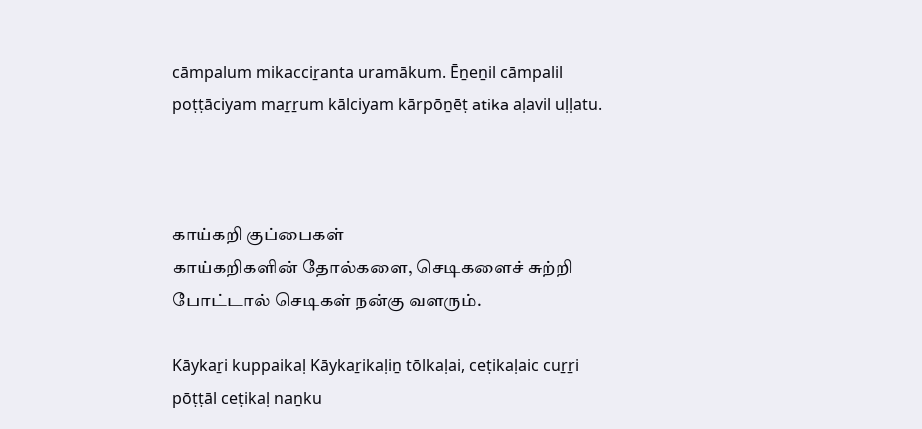cāmpalum mikacciṟanta uramākum. Ēṉeṉil cāmpalil poṭṭāciyam maṟṟum kālciyam kārpōṉēṭ atika aḷavil uḷḷatu.



காய்கறி குப்பைகள்
காய்கறிகளின் தோல்களை, செடிகளைச் சுற்றி போட்டால் செடிகள் நன்கு வளரும்.

Kāykaṟi kuppaikaḷ Kāykaṟikaḷiṉ tōlkaḷai, ceṭikaḷaic cuṟṟi pōṭṭāl ceṭikaḷ naṉku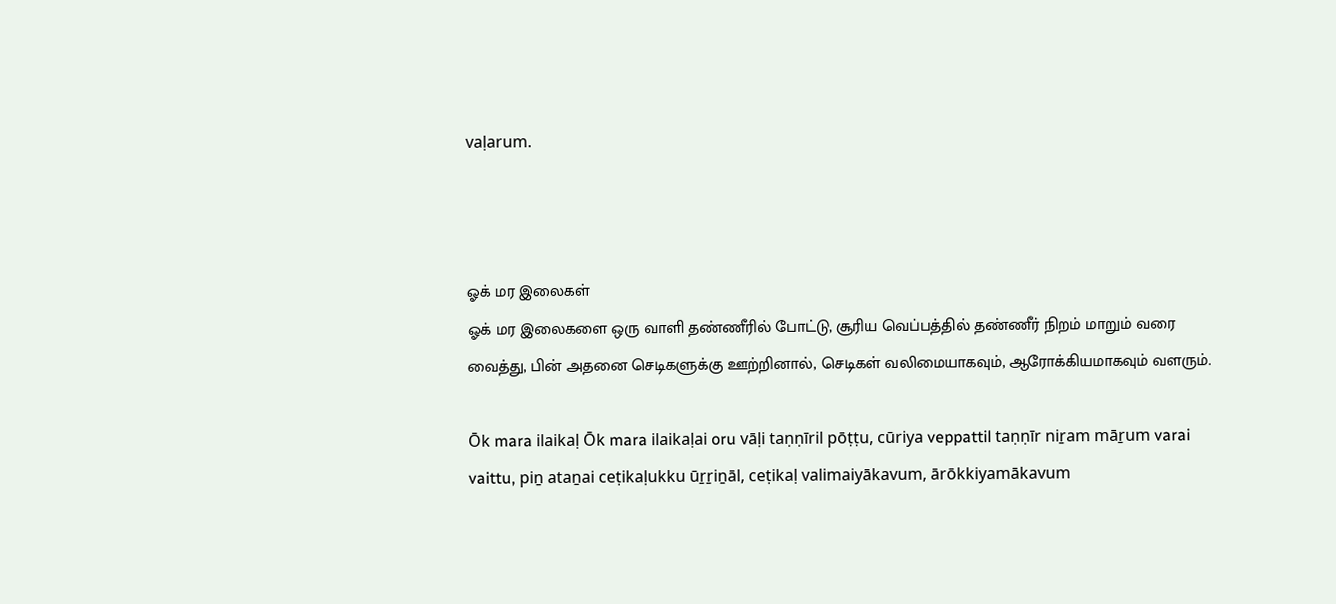vaḷarum.



ஓக் மர இலைகள்
ஓக் மர இலைகளை ஒரு வாளி தண்ணீரில் போட்டு, சூரிய வெப்பத்தில் தண்ணீர் நிறம் மாறும் வரை வைத்து, பின் அதனை செடிகளுக்கு ஊற்றினால், செடிகள் வலிமையாகவும், ஆரோக்கியமாகவும் வளரும்.

Ōk mara ilaikaḷ Ōk mara ilaikaḷai oru vāḷi taṇṇīril pōṭṭu, cūriya veppattil taṇṇīr niṟam māṟum varai vaittu, piṉ ataṉai ceṭikaḷukku ūṟṟiṉāl, ceṭikaḷ valimaiyākavum, ārōkkiyamākavum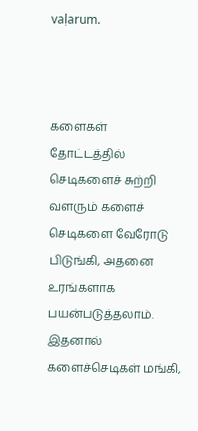vaḷarum.



களைகள்
தோட்டத்தில் செடிகளைச் சுற்றி வளரும் களைச் செடிகளை வேரோடு பிடுங்கி, அதனை உரங்களாக பயன்படுத்தலாம். இதனால் களைச்செடிகள் மங்கி,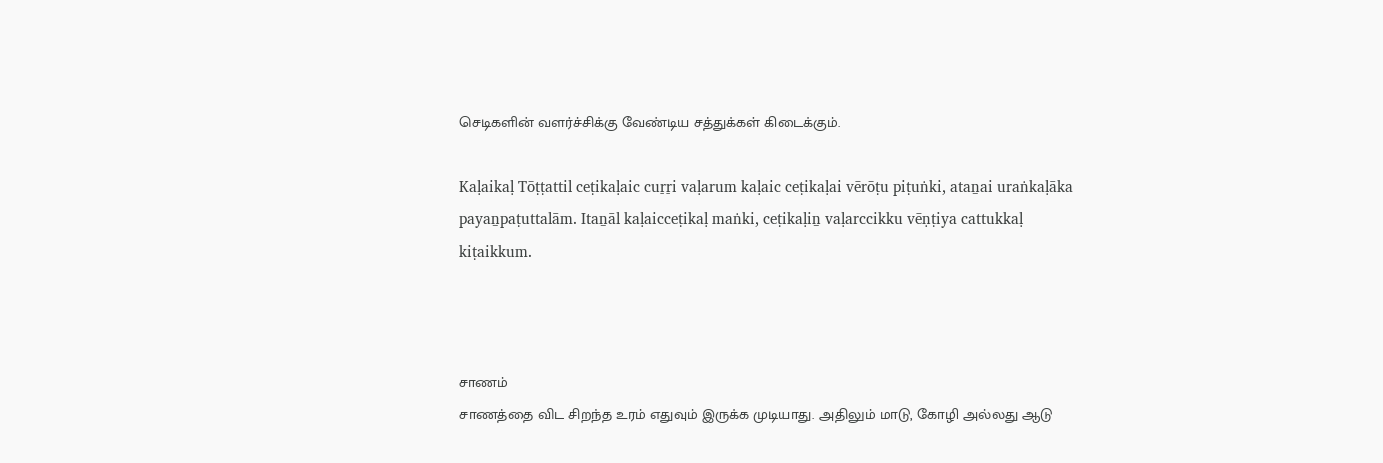செடிகளின் வளர்ச்சிக்கு வேண்டிய சத்துக்கள் கிடைக்கும்.

Kaḷaikaḷ Tōṭṭattil ceṭikaḷaic cuṟṟi vaḷarum kaḷaic ceṭikaḷai vērōṭu piṭuṅki, ataṉai uraṅkaḷāka payaṉpaṭuttalām. Itaṉāl kaḷaicceṭikaḷ maṅki, ceṭikaḷiṉ vaḷarccikku vēṇṭiya cattukkaḷ kiṭaikkum.



சாணம்
சாணத்தை விட சிறந்த உரம் எதுவும் இருக்க முடியாது. அதிலும் மாடு, கோழி அல்லது ஆடு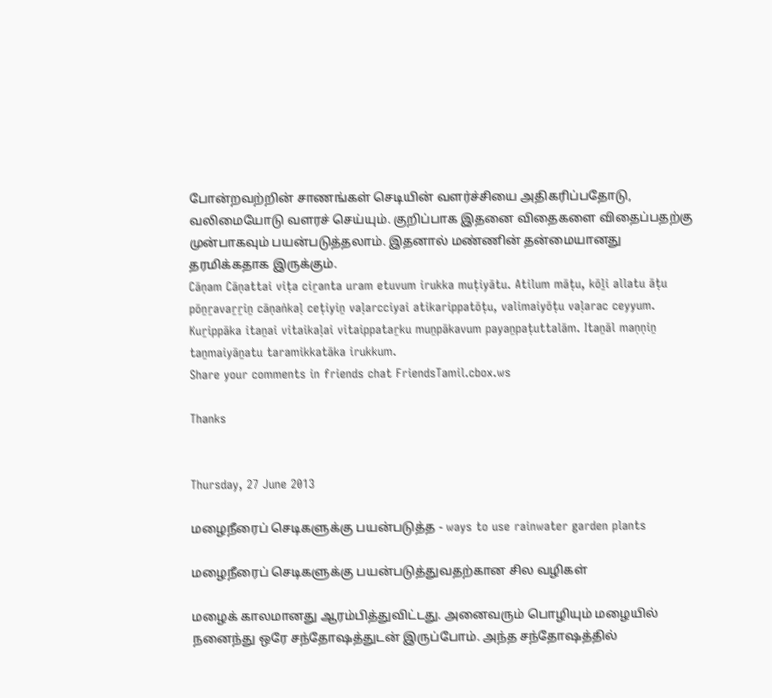போன்றவற்றின் சாணங்கள் செடியின் வளர்ச்சியை அதிகரிப்பதோடு, வலிமையோடு வளரச் செய்யும். குறிப்பாக இதனை விதைகளை விதைப்பதற்கு முன்பாகவும் பயன்படுத்தலாம். இதனால் மண்ணின் தன்மையானது தரமிக்கதாக இருக்கும்.
Cāṇam Cāṇattai viṭa ciṟanta uram etuvum irukka muṭiyātu. Atilum māṭu, kōḻi allatu āṭu pōṉṟavaṟṟiṉ cāṇaṅkaḷ ceṭiyiṉ vaḷarcciyai atikarippatōṭu, valimaiyōṭu vaḷarac ceyyum. Kuṟippāka itaṉai vitaikaḷai vitaippataṟku muṉpākavum payaṉpaṭuttalām. Itaṉāl maṇṇiṉ taṉmaiyāṉatu taramikkatāka irukkum.
Share your comments in friends chat FriendsTamil.cbox.ws

Thanks


Thursday, 27 June 2013

மழைநீரைப் செடிகளுக்கு பயன்படுத்த - ways to use rainwater garden plants

மழைநீரைப் செடிகளுக்கு பயன்படுத்துவதற்கான சில வழிகள்

மழைக் காலமானது ஆரம்பித்துவிட்டது. அனைவரும் பொழியும் மழையில் நனைந்து ஒரே சந்தோஷத்துடன் இருப்போம். அந்த சந்தோஷத்தில்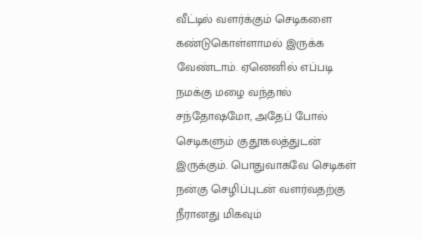வீட்டில் வளர்க்கும் செடிகளை கண்டுகொள்ளாமல் இருக்க வேண்டாம். ஏனெனில் எப்படி நமக்கு மழை வந்தால் சந்தோஷமோ, அதேப் போல் செடிகளும் குதூகலத்துடன் இருக்கும். பொதுவாகவே செடிகள் நன்கு செழிப்புடன் வளர்வதற்கு நீரானது மிகவும்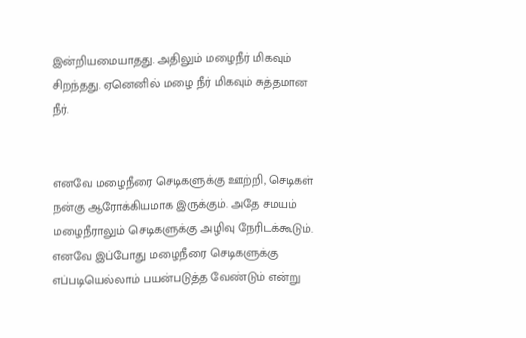இன்றியமையாதது. அதிலும் மழைநீர் மிகவும் சிறந்தது. ஏனெனில் மழை நீர் மிகவும் சுத்தமான நீர்.


எனவே மழைநீரை செடிகளுக்கு ஊற்றி, செடிகள் நன்கு ஆரோக்கியமாக இருக்கும். அதே சமயம் மழைநீராலும் செடிகளுக்கு அழிவு நேரிடக்கூடும். எனவே இப்போது மழைநீரை செடிகளுக்கு எப்படியெல்லாம் பயன்படுத்த வேண்டும் என்று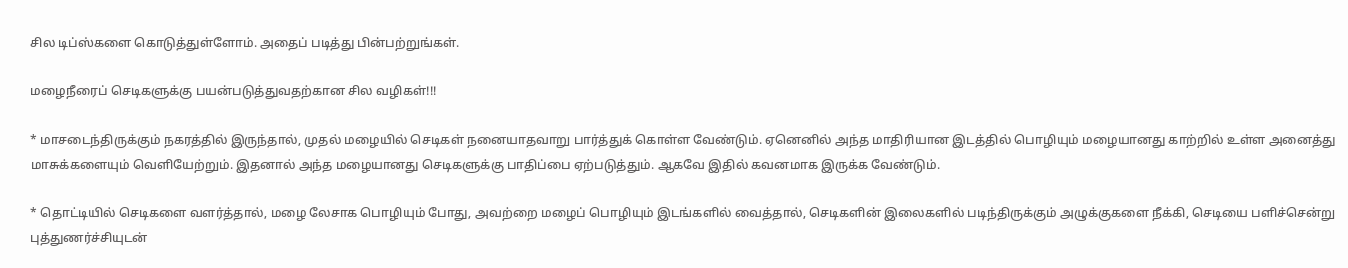சில டிப்ஸ்களை கொடுத்துள்ளோம். அதைப் படித்து பின்பற்றுங்கள்.

மழைநீரைப் செடிகளுக்கு பயன்படுத்துவதற்கான சில வழிகள்!!!

* மாசடைந்திருக்கும் நகரத்தில் இருந்தால், முதல் மழையில் செடிகள் நனையாதவாறு பார்த்துக் கொள்ள வேண்டும். ஏனெனில் அந்த மாதிரியான இடத்தில் பொழியும் மழையானது காற்றில் உள்ள அனைத்து மாசுக்களையும் வெளியேற்றும். இதனால் அந்த மழையானது செடிகளுக்கு பாதிப்பை ஏற்படுத்தும். ஆகவே இதில் கவனமாக இருக்க வேண்டும்.

* தொட்டியில் செடிகளை வளர்த்தால், மழை லேசாக பொழியும் போது, அவற்றை மழைப் பொழியும் இடங்களில் வைத்தால், செடிகளின் இலைகளில் படிந்திருக்கும் அழுக்குகளை நீக்கி, செடியை பளிச்சென்று புத்துணர்ச்சியுடன்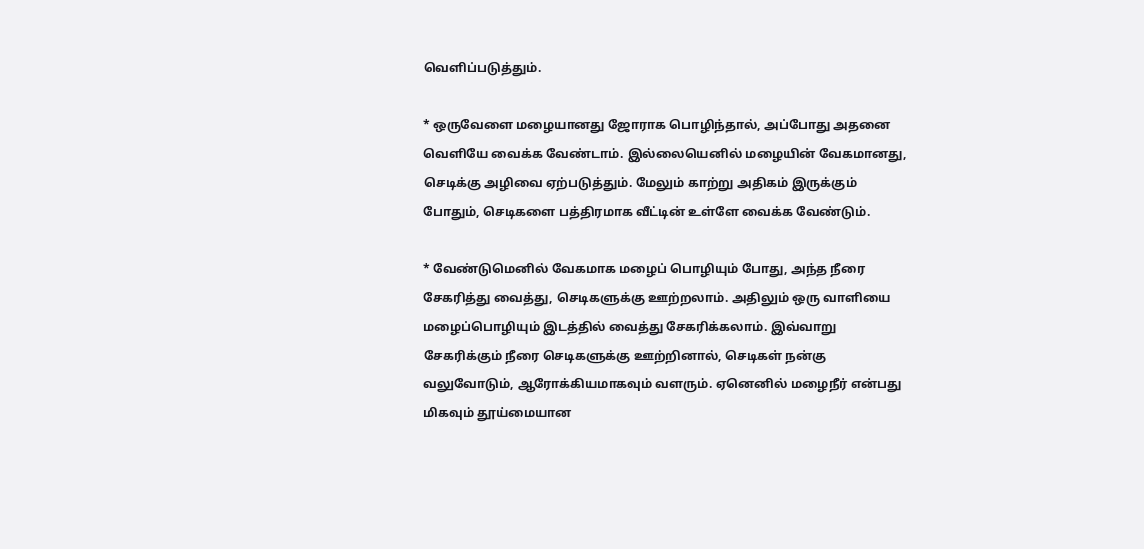வெளிப்படுத்தும்.

* ஒருவேளை மழையானது ஜோராக பொழிந்தால், அப்போது அதனை வெளியே வைக்க வேண்டாம். இல்லையெனில் மழையின் வேகமானது, செடிக்கு அழிவை ஏற்படுத்தும். மேலும் காற்று அதிகம் இருக்கும் போதும், செடிகளை பத்திரமாக வீட்டின் உள்ளே வைக்க வேண்டும்.

* வேண்டுமெனில் வேகமாக மழைப் பொழியும் போது, அந்த நீரை சேகரித்து வைத்து, செடிகளுக்கு ஊற்றலாம். அதிலும் ஒரு வாளியை மழைப்பொழியும் இடத்தில் வைத்து சேகரிக்கலாம். இவ்வாறு சேகரிக்கும் நீரை செடிகளுக்கு ஊற்றினால், செடிகள் நன்கு வலுவோடும், ஆரோக்கியமாகவும் வளரும். ஏனெனில் மழைநீர் என்பது மிகவும் தூய்மையான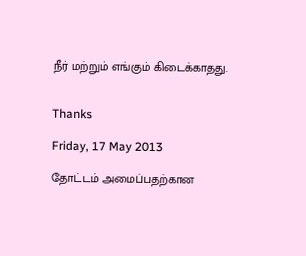நீர் மற்றும் எங்கும் கிடைக்காதது.


Thanks

Friday, 17 May 2013

தோட்டம் அமைப்பதற்கான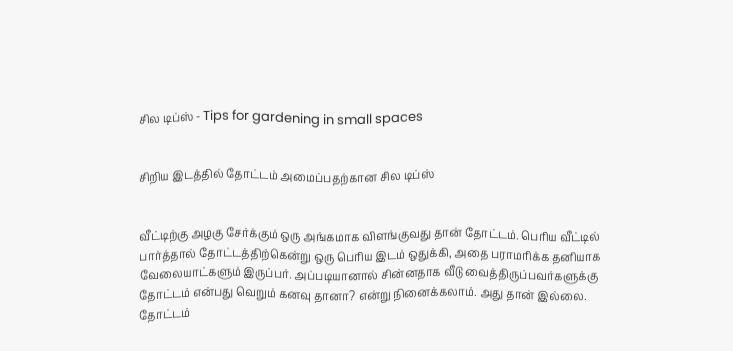சில டிப்ஸ் - Tips for gardening in small spaces


சிறிய இடத்தில் தோட்டம் அமைப்பதற்கான சில டிப்ஸ்


வீட்டிற்கு அழகு சேர்க்கும் ஒரு அங்கமாக விளங்குவது தான் தோட்டம். பெரிய வீட்டில் பார்த்தால் தோட்டத்திற்கென்று ஒரு பெரிய இடம் ஒதுக்கி, அதை பராமரிக்க தனியாக வேலையாட்களும் இருப்பர். அப்படியானால் சின்னதாக வீடு வைத்திருப்பவர்களுக்கு தோட்டம் என்பது வெறும் கனவு தானா? என்று நினைக்கலாம். அது தான் இல்லை. தோட்டம்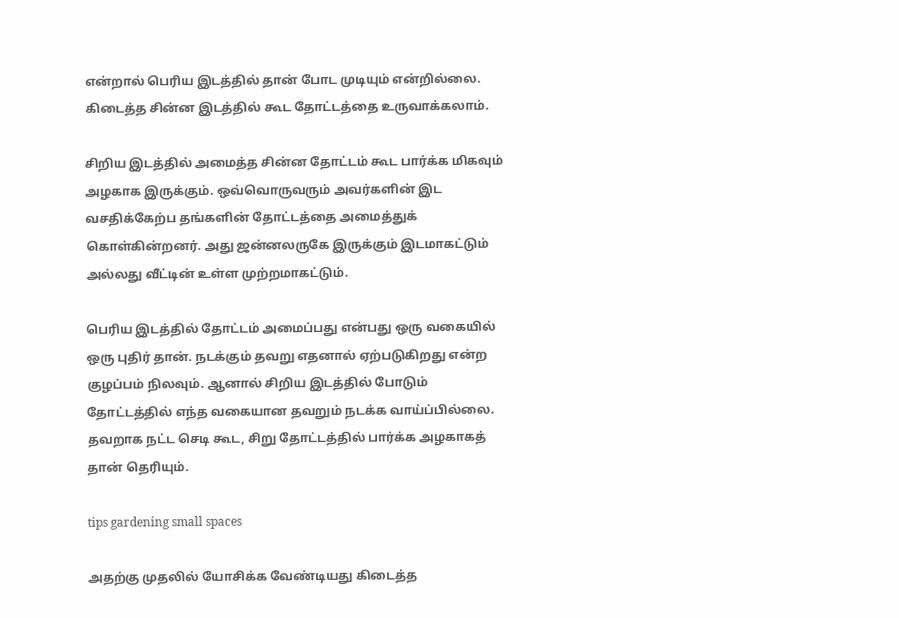என்றால் பெரிய இடத்தில் தான் போட முடியும் என்றில்லை. கிடைத்த சின்ன இடத்தில் கூட தோட்டத்தை உருவாக்கலாம்.

சிறிய இடத்தில் அமைத்த சின்ன தோட்டம் கூட பார்க்க மிகவும் அழகாக இருக்கும். ஒவ்வொருவரும் அவர்களின் இட வசதிக்கேற்ப தங்களின் தோட்டத்தை அமைத்துக் கொள்கின்றனர். அது ஜன்னலருகே இருக்கும் இடமாகட்டும் அல்லது வீட்டின் உள்ள முற்றமாகட்டும்.

பெரிய இடத்தில் தோட்டம் அமைப்பது என்பது ஒரு வகையில் ஒரு புதிர் தான். நடக்கும் தவறு எதனால் ஏற்படுகிறது என்ற குழப்பம் நிலவும். ஆனால் சிறிய இடத்தில் போடும் தோட்டத்தில் எந்த வகையான தவறும் நடக்க வாய்ப்பில்லை. தவறாக நட்ட செடி கூட, சிறு தோட்டத்தில் பார்க்க அழகாகத் தான் தெரியும்.

tips gardening small spaces

அதற்கு முதலில் யோசிக்க வேண்டியது கிடைத்த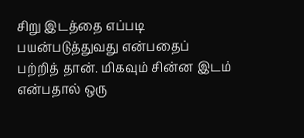சிறு இடத்தை எப்படி பயன்படுத்துவது என்பதைப் பற்றித் தான். மிகவும் சின்ன இடம் என்பதால் ஒரு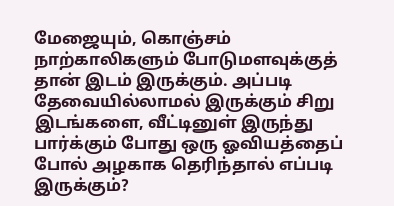மேஜையும், கொஞ்சம் நாற்காலிகளும் போடுமளவுக்குத் தான் இடம் இருக்கும். அப்படி தேவையில்லாமல் இருக்கும் சிறு இடங்களை, வீட்டினுள் இருந்து பார்க்கும் போது ஒரு ஓவியத்தைப் போல் அழகாக தெரிந்தால் எப்படி இருக்கும்?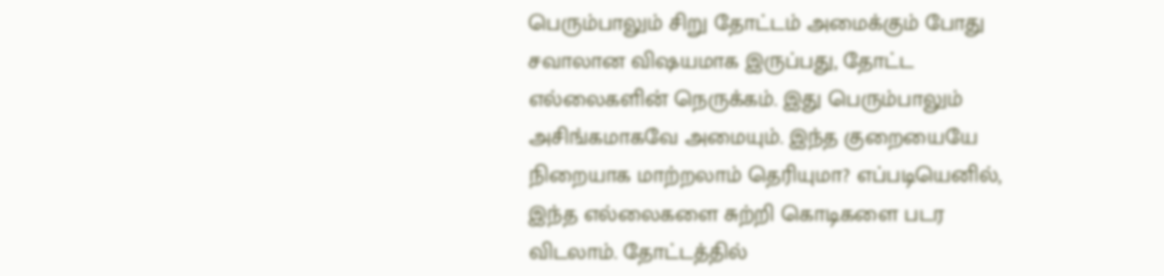பெரும்பாலும் சிறு தோட்டம் அமைக்கும் போது சவாலான விஷயமாக இருப்பது, தோட்ட எல்லைகளின் நெருக்கம். இது பெரும்பாலும் அசிங்கமாகவே அமையும். இந்த குறையையே நிறையாக மாற்றலாம் தெரியுமா? எப்படியெனில், இந்த எல்லைகளை சுற்றி கொடிகளை படர விடலாம். தோட்டத்தில்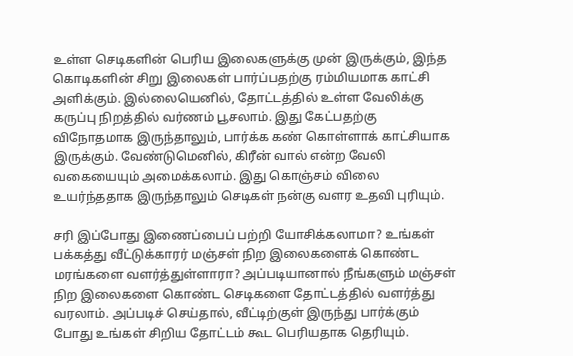உள்ள செடிகளின் பெரிய இலைகளுக்கு முன் இருக்கும், இந்த கொடிகளின் சிறு இலைகள் பார்ப்பதற்கு ரம்மியமாக காட்சி அளிக்கும். இல்லையெனில், தோட்டத்தில் உள்ள வேலிக்கு கருப்பு நிறத்தில் வர்ணம் பூசலாம். இது கேட்பதற்கு விநோதமாக இருந்தாலும், பார்க்க கண் கொள்ளாக் காட்சியாக இருக்கும். வேண்டுமெனில், கிரீன் வால் என்ற வேலி வகையையும் அமைக்கலாம். இது கொஞ்சம் விலை உயர்ந்ததாக இருந்தாலும் செடிகள் நன்கு வளர உதவி புரியும்.

சரி இப்போது இணைப்பைப் பற்றி யோசிக்கலாமா? உங்கள் பக்கத்து வீட்டுக்காரர் மஞ்சள் நிற இலைகளைக் கொண்ட மரங்களை வளர்த்துள்ளாரா? அப்படியானால் நீங்களும் மஞ்சள் நிற இலைகளை கொண்ட செடிகளை தோட்டத்தில் வளர்த்து வரலாம். அப்படிச் செய்தால், வீட்டிற்குள் இருந்து பார்க்கும் போது உங்கள் சிறிய தோட்டம் கூட பெரியதாக தெரியும்.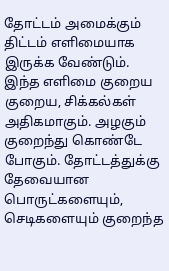தோட்டம் அமைக்கும் திட்டம் எளிமையாக இருக்க வேண்டும். இந்த எளிமை குறைய குறைய, சிக்கல்கள் அதிகமாகும். அழகும் குறைந்து கொண்டே போகும். தோட்டத்துக்கு தேவையான பொருட்களையும், செடிகளையும் குறைந்த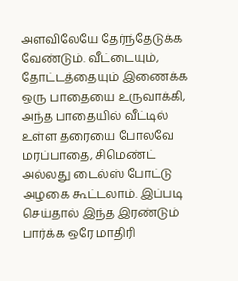அளவிலேயே தேர்ந்தேடுக்க வேண்டும். வீட்டையும், தோட்டத்தையும் இணைக்க ஒரு பாதையை உருவாக்கி, அந்த பாதையில் வீட்டில் உள்ள தரையை போலவே மரப்பாதை, சிமெண்ட் அல்லது டைல்ஸ் போட்டு அழகை கூட்டலாம். இப்படி செய்தால் இந்த இரண்டும் பார்க்க ஒரே மாதிரி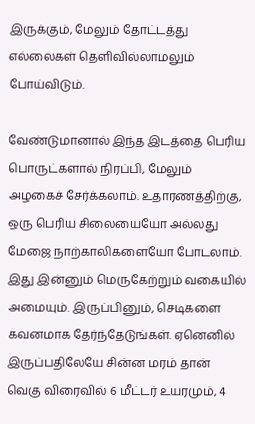இருக்கும், மேலும் தோட்டத்து எல்லைகள் தெளிவில்லாமலும் போய்விடும்.

வேண்டுமானால் இந்த இடத்தை பெரிய பொருட்களால் நிரப்பி, மேலும் அழகைச் சேர்க்கலாம். உதாரணத்திற்கு, ஒரு பெரிய சிலையையோ அல்லது மேஜை நாற்காலிகளையோ போடலாம். இது இன்னும் மெருகேற்றும் வகையில் அமையும். இருப்பினும், செடிகளை கவனமாக தேர்ந்தேடுங்கள். ஏனெனில் இருப்பதிலேயே சின்ன மரம் தான் வெகு விரைவில் 6 மீட்டர் உயரமும், 4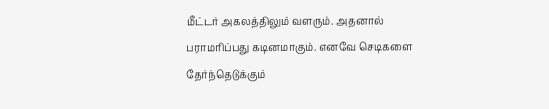மீட்டர் அகலத்திலும் வளரும். அதனால் பராமரிப்பது கடினமாகும். எனவே செடிகளை தேர்ந்தெடுக்கும்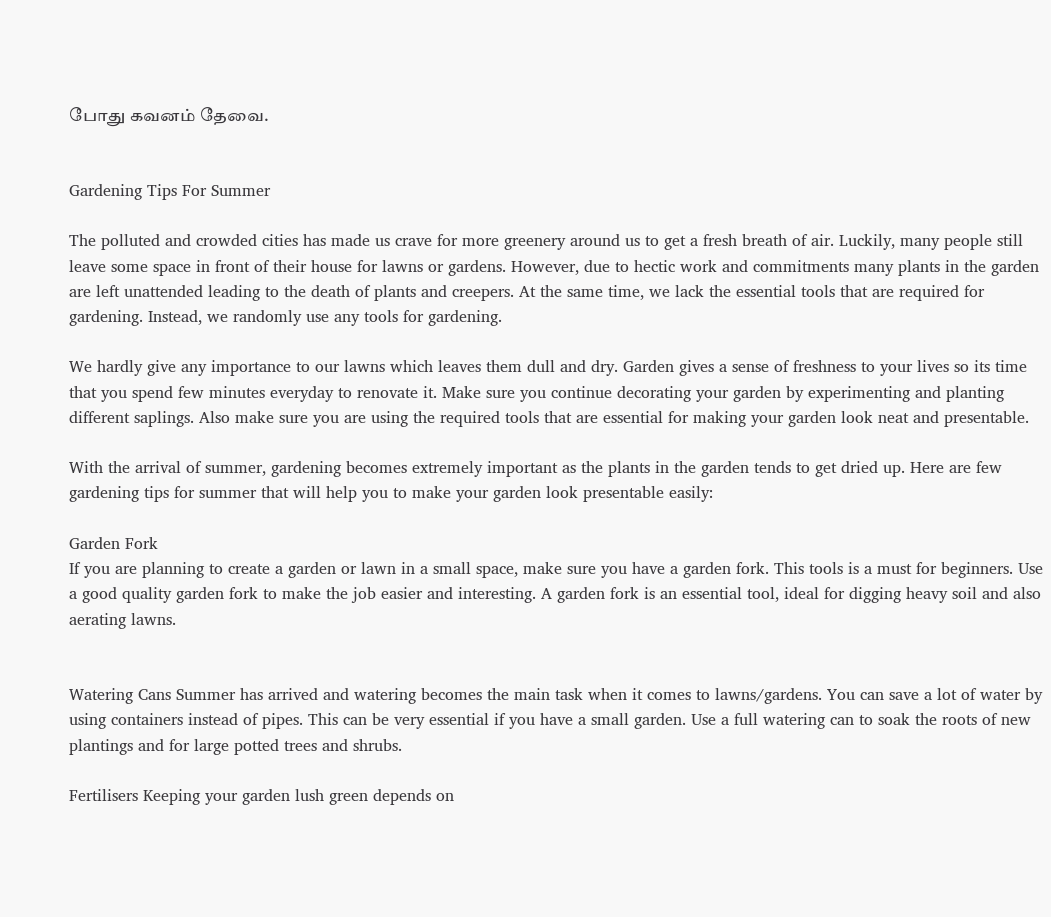போது கவனம் தேவை.


Gardening Tips For Summer

The polluted and crowded cities has made us crave for more greenery around us to get a fresh breath of air. Luckily, many people still leave some space in front of their house for lawns or gardens. However, due to hectic work and commitments many plants in the garden are left unattended leading to the death of plants and creepers. At the same time, we lack the essential tools that are required for gardening. Instead, we randomly use any tools for gardening.

We hardly give any importance to our lawns which leaves them dull and dry. Garden gives a sense of freshness to your lives so its time that you spend few minutes everyday to renovate it. Make sure you continue decorating your garden by experimenting and planting different saplings. Also make sure you are using the required tools that are essential for making your garden look neat and presentable.

With the arrival of summer, gardening becomes extremely important as the plants in the garden tends to get dried up. Here are few gardening tips for summer that will help you to make your garden look presentable easily:

Garden Fork
If you are planning to create a garden or lawn in a small space, make sure you have a garden fork. This tools is a must for beginners. Use a good quality garden fork to make the job easier and interesting. A garden fork is an essential tool, ideal for digging heavy soil and also aerating lawns.


Watering Cans Summer has arrived and watering becomes the main task when it comes to lawns/gardens. You can save a lot of water by using containers instead of pipes. This can be very essential if you have a small garden. Use a full watering can to soak the roots of new plantings and for large potted trees and shrubs.

Fertilisers Keeping your garden lush green depends on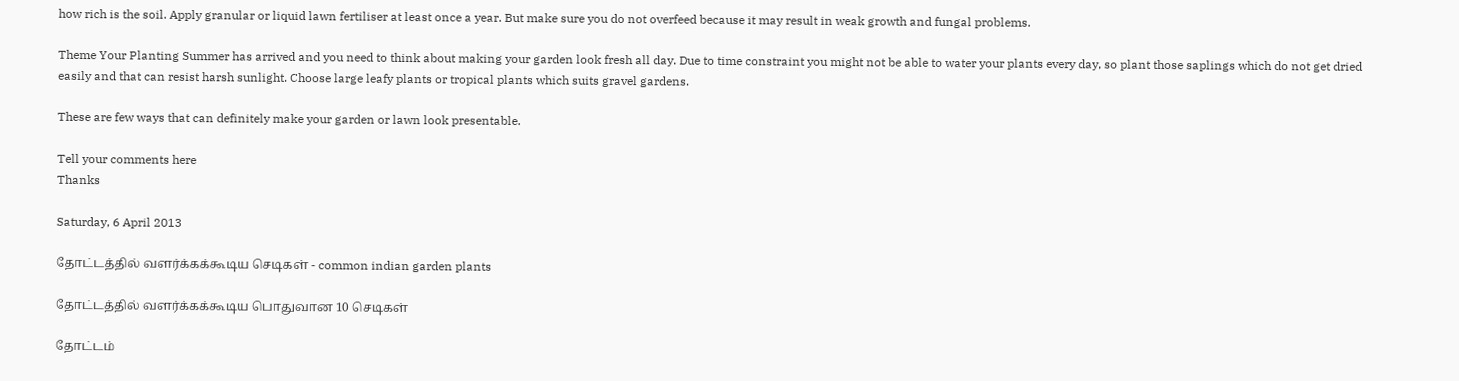how rich is the soil. Apply granular or liquid lawn fertiliser at least once a year. But make sure you do not overfeed because it may result in weak growth and fungal problems.

Theme Your Planting Summer has arrived and you need to think about making your garden look fresh all day. Due to time constraint you might not be able to water your plants every day, so plant those saplings which do not get dried easily and that can resist harsh sunlight. Choose large leafy plants or tropical plants which suits gravel gardens.

These are few ways that can definitely make your garden or lawn look presentable.

Tell your comments here
Thanks

Saturday, 6 April 2013

தோட்டத்தில் வளர்க்கக்கூடிய செடிகள் - common indian garden plants

தோட்டத்தில் வளர்க்கக்கூடிய பொதுவான 10 செடிகள்

தோட்டம்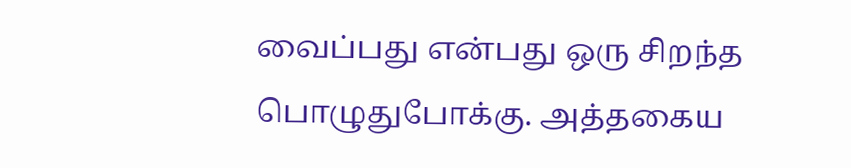வைப்பது என்பது ஒரு சிறந்த பொழுதுபோக்கு. அத்தகைய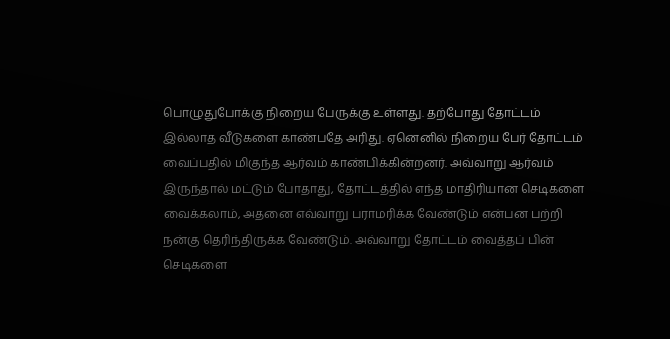பொழுதுபோக்கு நிறைய பேருக்கு உள்ளது. தற்போது தோட்டம் இல்லாத வீடுகளை காண்பதே அரிது. ஏனெனில் நிறைய பேர் தோட்டம் வைப்பதில் மிகுந்த ஆர்வம் காண்பிக்கின்றனர். அவ்வாறு ஆர்வம் இருந்தால் மட்டும் போதாது, தோட்டத்தில் எந்த மாதிரியான செடிகளை வைக்கலாம், அதனை எவ்வாறு பராமரிக்க வேண்டும் என்பன பற்றி நன்கு தெரிந்திருக்க வேண்டும். அவ்வாறு தோட்டம் வைத்தப் பின் செடிகளை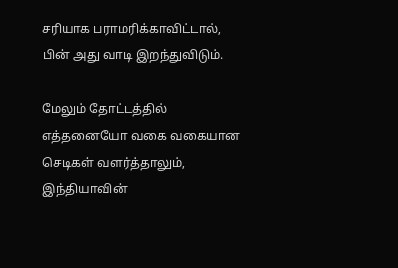சரியாக பராமரிக்காவிட்டால், பின் அது வாடி இறந்துவிடும்.

மேலும் தோட்டத்தில் எத்தனையோ வகை வகையான செடிகள் வளர்த்தாலும், இந்தியாவின்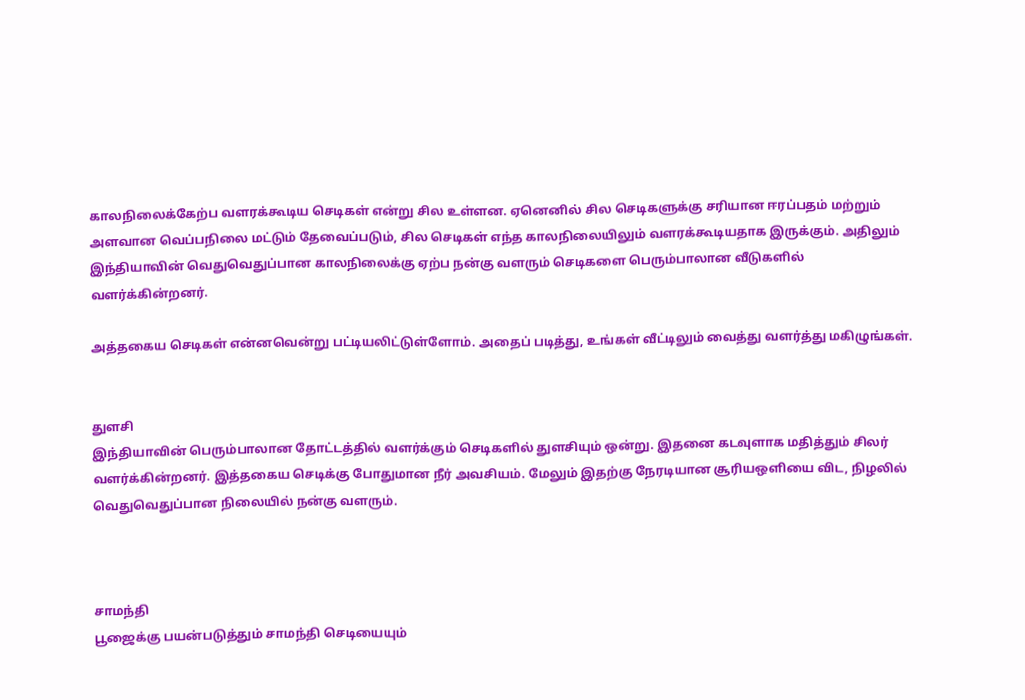காலநிலைக்கேற்ப வளரக்கூடிய செடிகள் என்று சில உள்ளன. ஏனெனில் சில செடிகளுக்கு சரியான ஈரப்பதம் மற்றும் அளவான வெப்பநிலை மட்டும் தேவைப்படும், சில செடிகள் எந்த காலநிலையிலும் வளரக்கூடியதாக இருக்கும். அதிலும் இந்தியாவின் வெதுவெதுப்பான காலநிலைக்கு ஏற்ப நன்கு வளரும் செடிகளை பெரும்பாலான வீடுகளில் வளர்க்கின்றனர்.

அத்தகைய செடிகள் என்னவென்று பட்டியலிட்டுள்ளோம். அதைப் படித்து, உங்கள் வீட்டிலும் வைத்து வளர்த்து மகிழுங்கள்.


துளசி
இந்தியாவின் பெரும்பாலான தோட்டத்தில் வளர்க்கும் செடிகளில் துளசியும் ஒன்று. இதனை கடவுளாக மதித்தும் சிலர் வளர்க்கின்றனர். இத்தகைய செடிக்கு போதுமான நீர் அவசியம். மேலும் இதற்கு நேரடியான சூரியஒளியை விட, நிழலில் வெதுவெதுப்பான நிலையில் நன்கு வளரும்.



சாமந்தி
பூஜைக்கு பயன்படுத்தும் சாமந்தி செடியையும்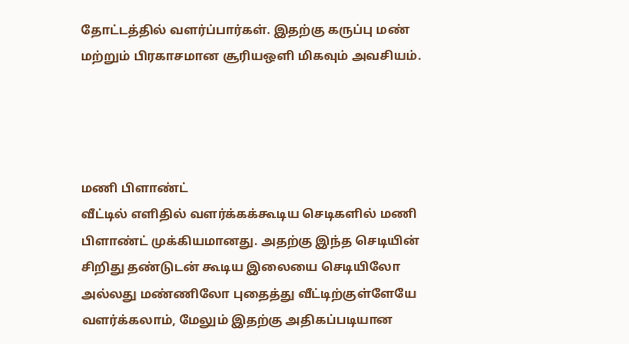தோட்டத்தில் வளர்ப்பார்கள். இதற்கு கருப்பு மண் மற்றும் பிரகாசமான சூரியஒளி மிகவும் அவசியம்.




மணி பிளாண்ட்
வீட்டில் எளிதில் வளர்க்கக்கூடிய செடிகளில் மணி பிளாண்ட் முக்கியமானது. அதற்கு இந்த செடியின் சிறிது தண்டுடன் கூடிய இலையை செடியிலோ அல்லது மண்ணிலோ புதைத்து வீட்டிற்குள்ளேயே வளர்க்கலாம், மேலும் இதற்கு அதிகப்படியான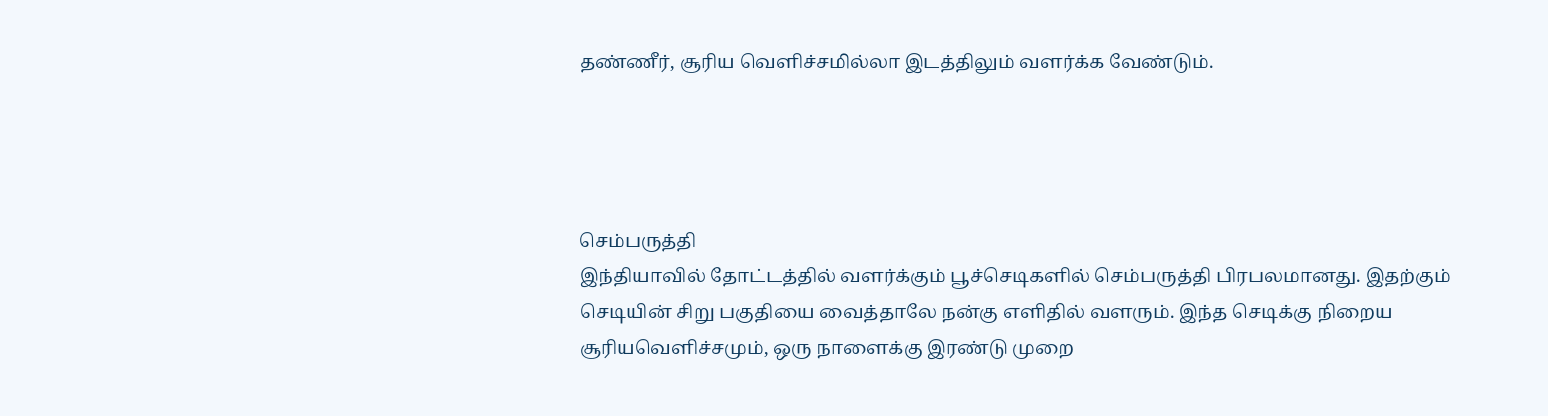தண்ணீர், சூரிய வெளிச்சமில்லா இடத்திலும் வளர்க்க வேண்டும்.




செம்பருத்தி
இந்தியாவில் தோட்டத்தில் வளர்க்கும் பூச்செடிகளில் செம்பருத்தி பிரபலமானது. இதற்கும் செடியின் சிறு பகுதியை வைத்தாலே நன்கு எளிதில் வளரும். இந்த செடிக்கு நிறைய சூரியவெளிச்சமும், ஒரு நாளைக்கு இரண்டு முறை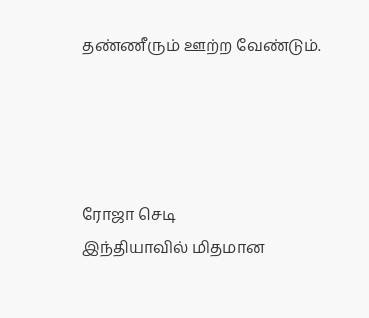தண்ணீரும் ஊற்ற வேண்டும்.




ரோஜா செடி
இந்தியாவில் மிதமான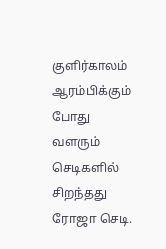குளிர்காலம் ஆரம்பிக்கும் போது வளரும் செடிகளில் சிறந்தது ரோஜா செடி.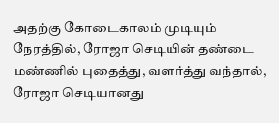அதற்கு கோடைகாலம் முடியும் நேரத்தில், ரோஜா செடியின் தண்டை மண்ணில் புதைத்து, வளர்த்து வந்தால், ரோஜா செடியானது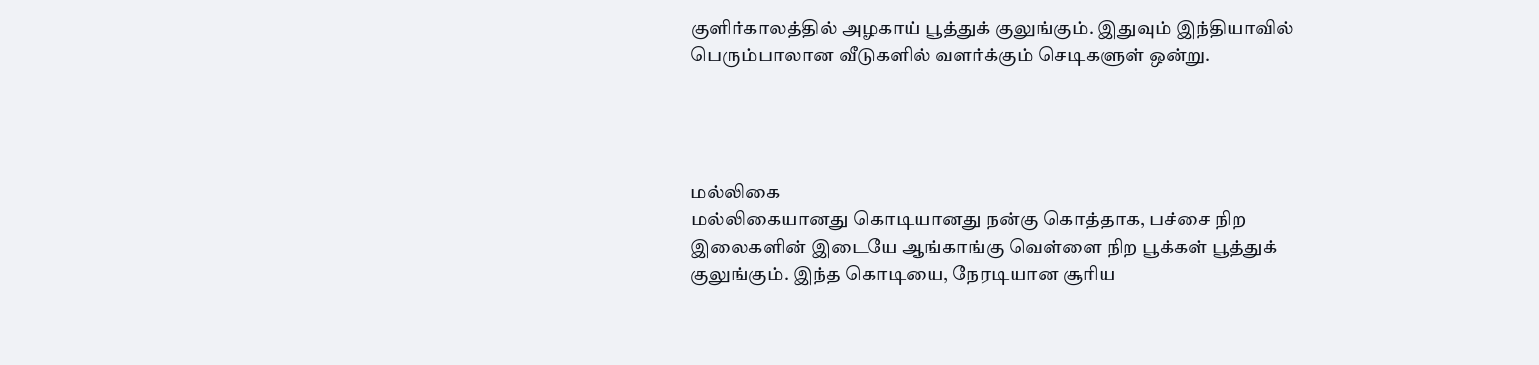குளிர்காலத்தில் அழகாய் பூத்துக் குலுங்கும். இதுவும் இந்தியாவில் பெரும்பாலான வீடுகளில் வளர்க்கும் செடிகளுள் ஒன்று.




மல்லிகை
மல்லிகையானது கொடியானது நன்கு கொத்தாக, பச்சை நிற இலைகளின் இடையே ஆங்காங்கு வெள்ளை நிற பூக்கள் பூத்துக் குலுங்கும். இந்த கொடியை, நேரடியான சூரிய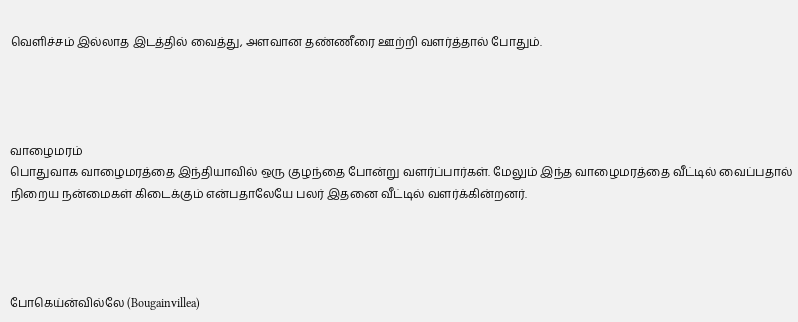வெளிச்சம் இல்லாத இடத்தில் வைத்து, அளவான தண்ணீரை ஊற்றி வளர்த்தால் போதும்.




வாழைமரம்
பொதுவாக வாழைமரத்தை இந்தியாவில் ஒரு குழந்தை போன்று வளர்ப்பார்கள். மேலும் இந்த வாழைமரத்தை வீட்டில் வைப்பதால் நிறைய நன்மைகள் கிடைக்கும் என்பதாலேயே பலர் இதனை வீட்டில் வளர்க்கின்றனர்.




போகெய்ன்வில்லே (Bougainvillea)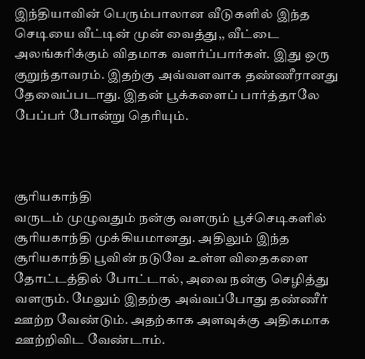இந்தியாவின் பெரும்பாலான வீடுகளில் இந்த செடியை வீட்டின் முன் வைத்து,, வீட்டை அலங்கரிக்கும் விதமாக வளர்ப்பார்கள். இது ஒரு குறுந்தாவரம். இதற்கு அவ்வளவாக தண்ணீரானது தேவைப்படாது. இதன் பூக்களைப் பார்த்தாலே பேப்பர் போன்று தெரியும்.



சூரியகாந்தி
வருடம் முழுவதும் நன்கு வளரும் பூச்செடிகளில் சூரியகாந்தி முக்கியமானது. அதிலும் இந்த சூரியகாந்தி பூவின் நடுவே உள்ள விதைகளை தோட்டத்தில் போட்டால், அவை நன்கு செழித்து வளரும். மேலும் இதற்கு அவ்வப்போது தண்ணீர் ஊற்ற வேண்டும். அதற்காக அளவுக்கு அதிகமாக ஊற்றிவிட வேண்டாம்.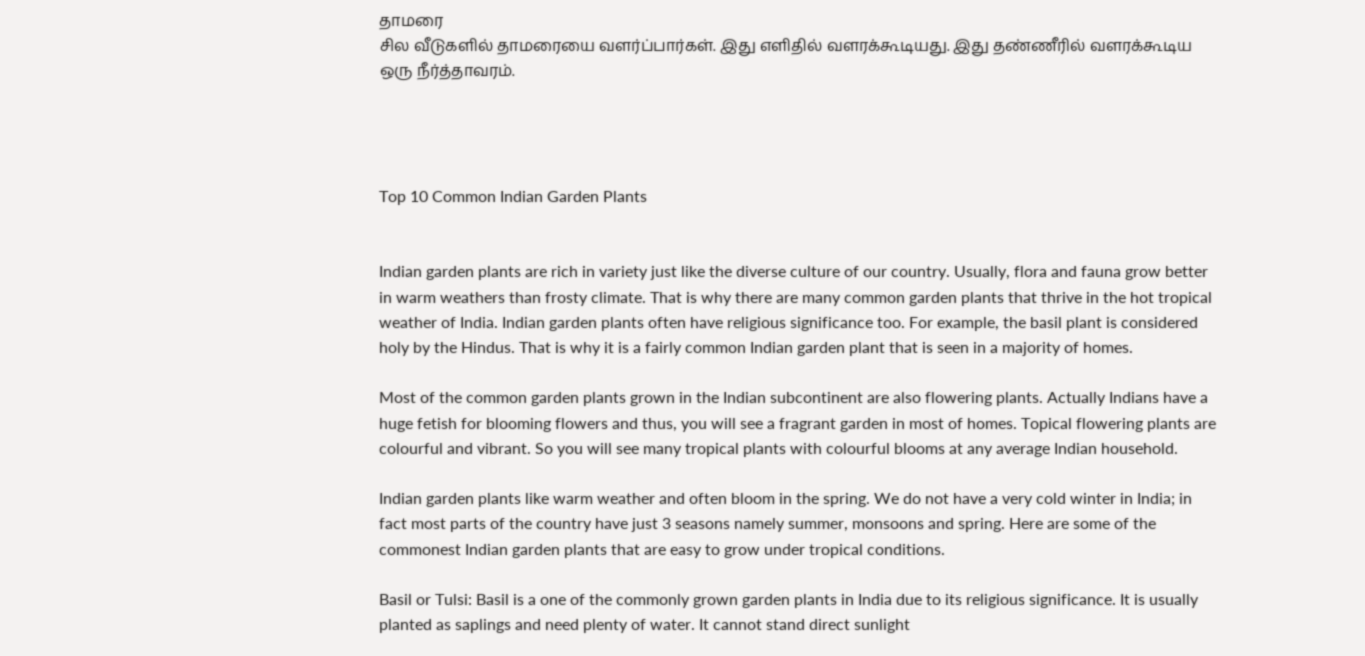தாமரை
சில வீடுகளில் தாமரையை வளர்ப்பார்கள். இது எளிதில் வளரக்கூடியது. இது தண்ணீரில் வளரக்கூடிய ஒரு நீர்த்தாவரம்.




Top 10 Common Indian Garden Plants


Indian garden plants are rich in variety just like the diverse culture of our country. Usually, flora and fauna grow better in warm weathers than frosty climate. That is why there are many common garden plants that thrive in the hot tropical weather of India. Indian garden plants often have religious significance too. For example, the basil plant is considered holy by the Hindus. That is why it is a fairly common Indian garden plant that is seen in a majority of homes.

Most of the common garden plants grown in the Indian subcontinent are also flowering plants. Actually Indians have a huge fetish for blooming flowers and thus, you will see a fragrant garden in most of homes. Topical flowering plants are colourful and vibrant. So you will see many tropical plants with colourful blooms at any average Indian household.

Indian garden plants like warm weather and often bloom in the spring. We do not have a very cold winter in India; in fact most parts of the country have just 3 seasons namely summer, monsoons and spring. Here are some of the commonest Indian garden plants that are easy to grow under tropical conditions.

Basil or Tulsi: Basil is a one of the commonly grown garden plants in India due to its religious significance. It is usually planted as saplings and need plenty of water. It cannot stand direct sunlight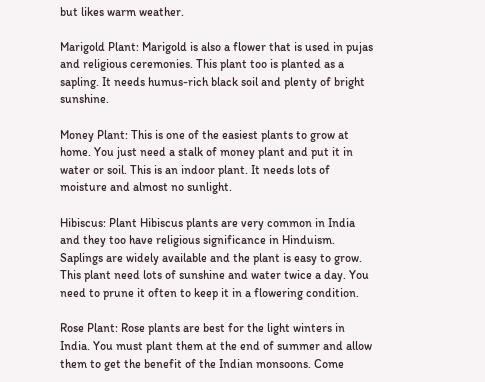but likes warm weather.

Marigold Plant: Marigold is also a flower that is used in pujas and religious ceremonies. This plant too is planted as a sapling. It needs humus-rich black soil and plenty of bright sunshine.

Money Plant: This is one of the easiest plants to grow at home. You just need a stalk of money plant and put it in water or soil. This is an indoor plant. It needs lots of moisture and almost no sunlight.

Hibiscus: Plant Hibiscus plants are very common in India and they too have religious significance in Hinduism. Saplings are widely available and the plant is easy to grow. This plant need lots of sunshine and water twice a day. You need to prune it often to keep it in a flowering condition.

Rose Plant: Rose plants are best for the light winters in India. You must plant them at the end of summer and allow them to get the benefit of the Indian monsoons. Come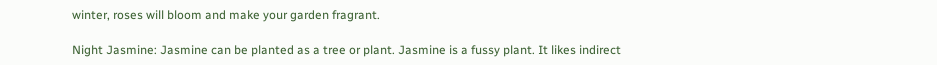winter, roses will bloom and make your garden fragrant.

Night Jasmine: Jasmine can be planted as a tree or plant. Jasmine is a fussy plant. It likes indirect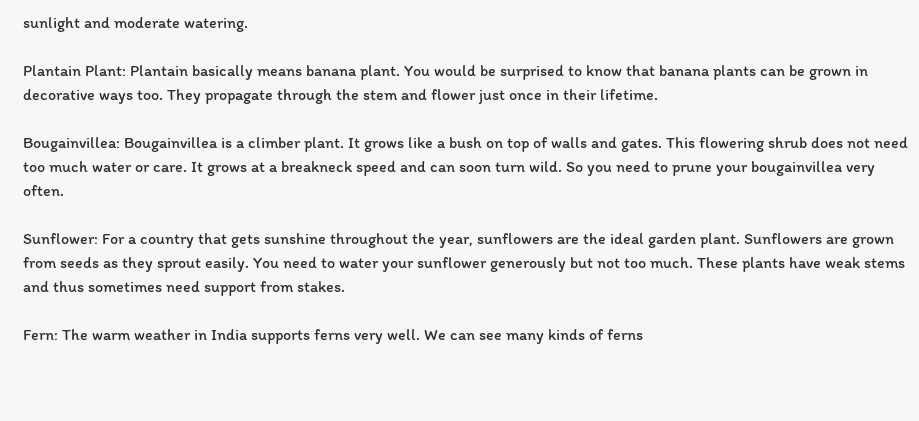sunlight and moderate watering.

Plantain Plant: Plantain basically means banana plant. You would be surprised to know that banana plants can be grown in decorative ways too. They propagate through the stem and flower just once in their lifetime.

Bougainvillea: Bougainvillea is a climber plant. It grows like a bush on top of walls and gates. This flowering shrub does not need too much water or care. It grows at a breakneck speed and can soon turn wild. So you need to prune your bougainvillea very often.

Sunflower: For a country that gets sunshine throughout the year, sunflowers are the ideal garden plant. Sunflowers are grown from seeds as they sprout easily. You need to water your sunflower generously but not too much. These plants have weak stems and thus sometimes need support from stakes.

Fern: The warm weather in India supports ferns very well. We can see many kinds of ferns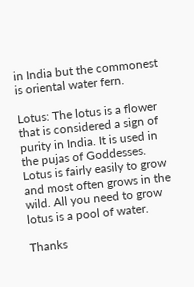in India but the commonest is oriental water fern.

Lotus: The lotus is a flower that is considered a sign of purity in India. It is used in the pujas of Goddesses. Lotus is fairly easily to grow and most often grows in the wild. All you need to grow lotus is a pool of water.

Thanks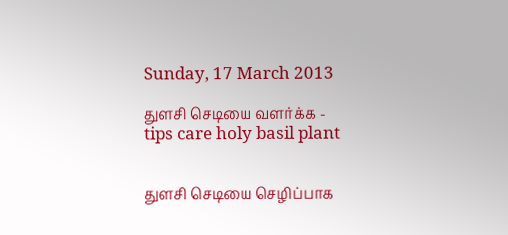Sunday, 17 March 2013

துளசி செடியை வளர்க்க - tips care holy basil plant


துளசி செடியை செழிப்பாக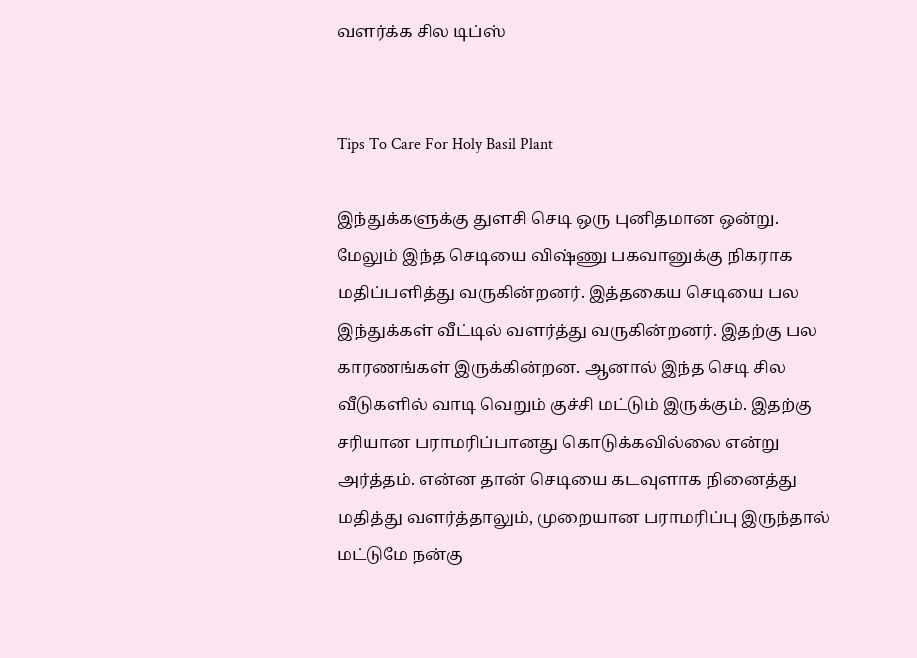வளர்க்க சில டிப்ஸ்


Tips To Care For Holy Basil Plant

இந்துக்களுக்கு துளசி செடி ஒரு புனிதமான ஒன்று. மேலும் இந்த செடியை விஷ்ணு பகவானுக்கு நிகராக மதிப்பளித்து வருகின்றனர். இத்தகைய செடியை பல இந்துக்கள் வீட்டில் வளர்த்து வருகின்றனர். இதற்கு பல காரணங்கள் இருக்கின்றன. ஆனால் இந்த செடி சில வீடுகளில் வாடி வெறும் குச்சி மட்டும் இருக்கும். இதற்கு சரியான பராமரிப்பானது கொடுக்கவில்லை என்று அர்த்தம். என்ன தான் செடியை கடவுளாக நினைத்து மதித்து வளர்த்தாலும், முறையான பராமரிப்பு இருந்தால் மட்டுமே நன்கு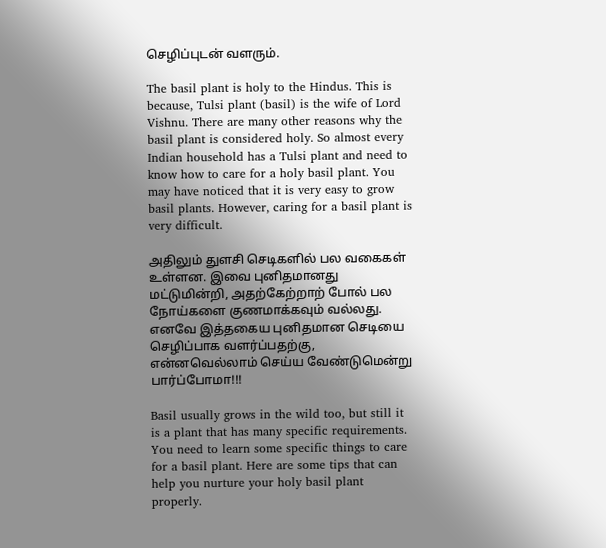செழிப்புடன் வளரும்.

The basil plant is holy to the Hindus. This is because, Tulsi plant (basil) is the wife of Lord Vishnu. There are many other reasons why the basil plant is considered holy. So almost every Indian household has a Tulsi plant and need to know how to care for a holy basil plant. You may have noticed that it is very easy to grow basil plants. However, caring for a basil plant is very difficult.

அதிலும் துளசி செடிகளில் பல வகைகள் உள்ளன. இவை புனிதமானது மட்டுமின்றி, அதற்கேற்றாற் போல் பல நோய்களை குணமாக்கவும் வல்லது. எனவே இத்தகைய புனிதமான செடியை செழிப்பாக வளர்ப்பதற்கு, என்னவெல்லாம் செய்ய வேண்டுமென்று பார்ப்போமா!!!

Basil usually grows in the wild too, but still it is a plant that has many specific requirements. You need to learn some specific things to care for a basil plant. Here are some tips that can help you nurture your holy basil plant properly.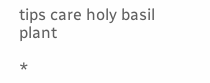tips care holy basil plant

*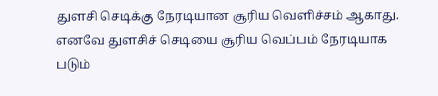துளசி செடிக்கு நேரடியான சூரிய வெளிச்சம் ஆகாது. எனவே துளசிச் செடியை சூரிய வெப்பம் நேரடியாக படும்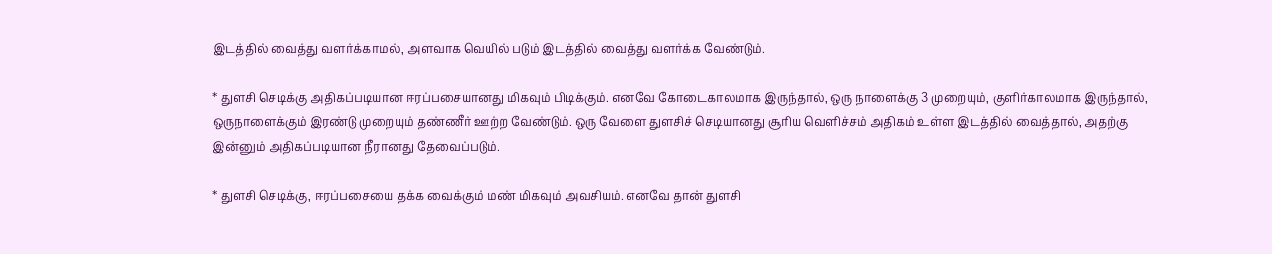இடத்தில் வைத்து வளர்க்காமல், அளவாக வெயில் படும் இடத்தில் வைத்து வளர்க்க வேண்டும்.

* துளசி செடிக்கு அதிகப்படியான ஈரப்பசையானது மிகவும் பிடிக்கும். எனவே கோடைகாலமாக இருந்தால், ஒரு நாளைக்கு 3 முறையும், குளிர்காலமாக இருந்தால், ஒருநாளைக்கும் இரண்டு முறையும் தண்ணீர் ஊற்ற வேண்டும். ஒரு வேளை துளசிச் செடியானது சூரிய வெளிச்சம் அதிகம் உள்ள இடத்தில் வைத்தால், அதற்கு இன்னும் அதிகப்படியான நீரானது தேவைப்படும்.

* துளசி செடிக்கு, ஈரப்பசையை தக்க வைக்கும் மண் மிகவும் அவசியம். எனவே தான் துளசி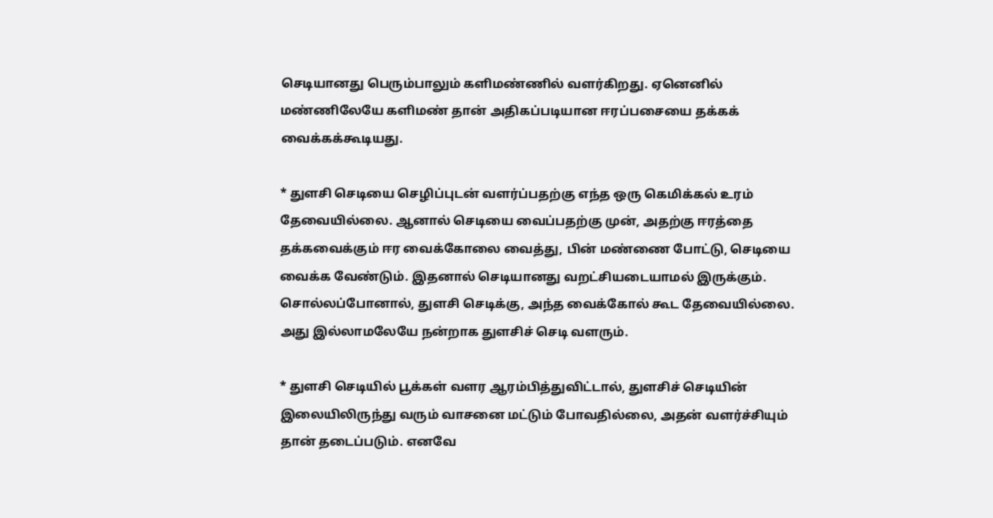செடியானது பெரும்பாலும் களிமண்ணில் வளர்கிறது. ஏனெனில் மண்ணிலேயே களிமண் தான் அதிகப்படியான ஈரப்பசையை தக்கக் வைக்கக்கூடியது.

* துளசி செடியை செழிப்புடன் வளர்ப்பதற்கு எந்த ஒரு கெமிக்கல் உரம் தேவையில்லை. ஆனால் செடியை வைப்பதற்கு முன், அதற்கு ஈரத்தை தக்கவைக்கும் ஈர வைக்கோலை வைத்து, பின் மண்ணை போட்டு, செடியை வைக்க வேண்டும். இதனால் செடியானது வறட்சியடையாமல் இருக்கும். சொல்லப்போனால், துளசி செடிக்கு, அந்த வைக்கோல் கூட தேவையில்லை. அது இல்லாமலேயே நன்றாக துளசிச் செடி வளரும்.

* துளசி செடியில் பூக்கள் வளர ஆரம்பித்துவிட்டால், துளசிச் செடியின் இலையிலிருந்து வரும் வாசனை மட்டும் போவதில்லை, அதன் வளர்ச்சியும் தான் தடைப்படும். எனவே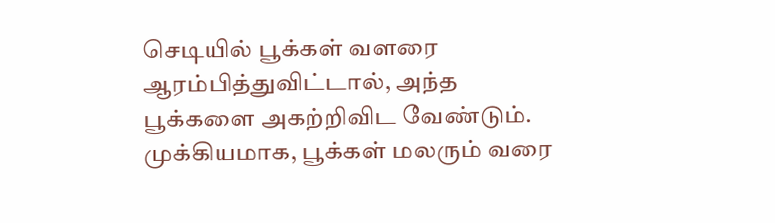செடியில் பூக்கள் வளரை ஆரம்பித்துவிட்டால், அந்த பூக்களை அகற்றிவிட வேண்டும். முக்கியமாக, பூக்கள் மலரும் வரை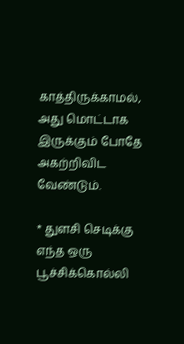காத்திருக்காமல், அது மொட்டாக இருக்கும் போதே அகற்றிவிட வேண்டும்.

* துளசி செடிக்கு எந்த ஒரு பூச்சிக்கொல்லி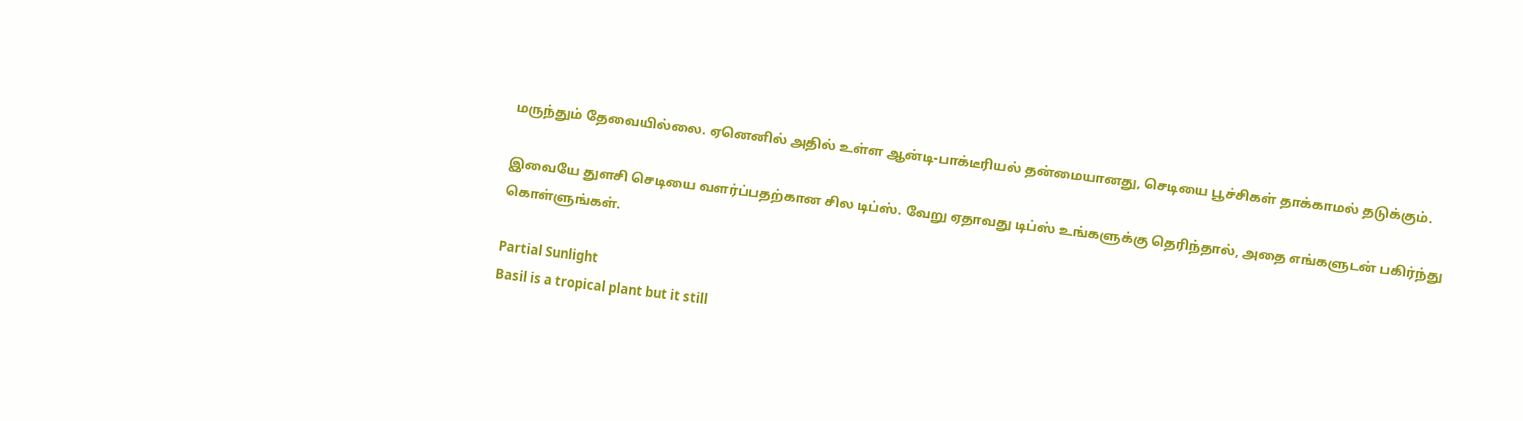மருந்தும் தேவையில்லை. ஏனெனில் அதில் உள்ள ஆன்டி-பாக்டீரியல் தன்மையானது, செடியை பூச்சிகள் தாக்காமல் தடுக்கும்.

இவையே துளசி செடியை வளர்ப்பதற்கான சில டிப்ஸ். வேறு ஏதாவது டிப்ஸ் உங்களுக்கு தெரிந்தால், அதை எங்களுடன் பகிர்ந்து கொள்ளுங்கள்.

Partial Sunlight
Basil is a tropical plant but it still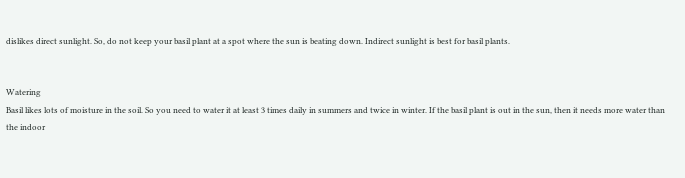dislikes direct sunlight. So, do not keep your basil plant at a spot where the sun is beating down. Indirect sunlight is best for basil plants.


Watering
Basil likes lots of moisture in the soil. So you need to water it at least 3 times daily in summers and twice in winter. If the basil plant is out in the sun, then it needs more water than the indoor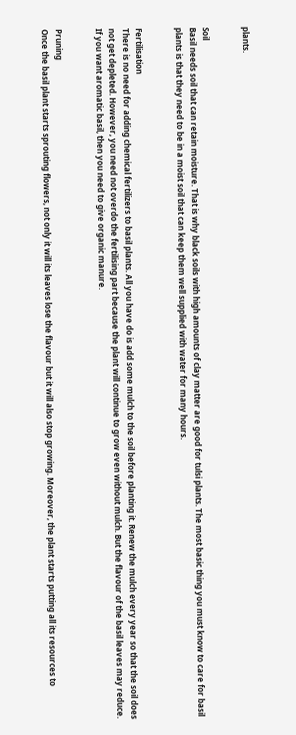plants.


Soil
Basil needs soil that can retain moisture. That is why black soils with high amounts of clay matter are good for tulsi plants. The most basic thing you must know to care for basil plants is that they need to be in a moist soil that can keep them well supplied with water for many hours.


Fertilisation
There is no need for adding chemical fertilizers to basil plants. All you have do is add some mulch to the soil before planting it. Renew the mulch every year so that the soil does not get depleted. However, you need not overdo the fertilising part because the plant will continue to grow even without mulch. But the flavour of the basil leaves may reduce. If you want aromatic basil, then you need to give organic manure.


Pruning
Once the basil plant starts sprouting flowers, not only it will its leaves lose the flavour but it will also stop growing. Moreover, the plant starts putting all its resources to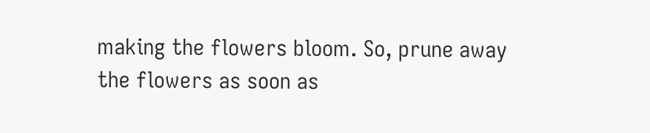making the flowers bloom. So, prune away the flowers as soon as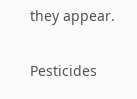they appear.


Pesticides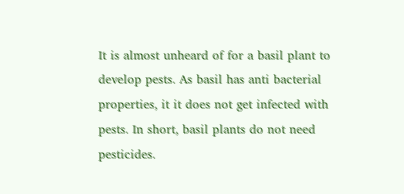It is almost unheard of for a basil plant to develop pests. As basil has anti bacterial properties, it it does not get infected with pests. In short, basil plants do not need pesticides.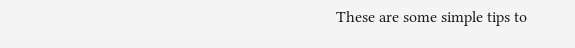These are some simple tips to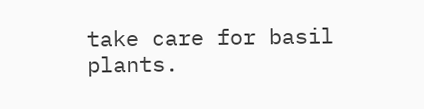take care for basil plants.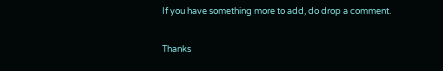If you have something more to add, do drop a comment.

Thanks